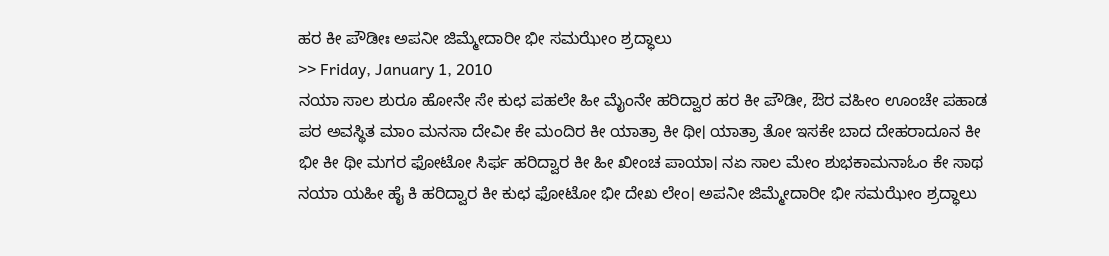ಹರ ಕೀ ಪೌಡೀಃ ಅಪನೀ ಜಿಮ್ಮೇದಾರೀ ಭೀ ಸಮಝೇಂ ಶ್ರದ್ಧಾಲು
>> Friday, January 1, 2010
ನಯಾ ಸಾಲ ಶುರೂ ಹೋನೇ ಸೇ ಕುಛ ಪಹಲೇ ಹೀ ಮೈಂನೇ ಹರಿದ್ವಾರ ಹರ ಕೀ ಪೌಡೀ, ಔರ ವಹೀಂ ಊಂಚೇ ಪಹಾಡ ಪರ ಅವಸ್ಥಿತ ಮಾಂ ಮನಸಾ ದೇವೀ ಕೇ ಮಂದಿರ ಕೀ ಯಾತ್ರಾ ಕೀ ಥೀ। ಯಾತ್ರಾ ತೋ ಇಸಕೇ ಬಾದ ದೇಹರಾದೂನ ಕೀ ಭೀ ಕೀ ಥೀ ಮಗರ ಫೋಟೋ ಸಿರ್ಫ ಹರಿದ್ವಾರ ಕೀ ಹೀ ಖೀಂಚ ಪಾಯಾ। ನಏ ಸಾಲ ಮೇಂ ಶುಭಕಾಮನಾಓಂ ಕೇ ಸಾಥ ನಯಾ ಯಹೀ ಹೈ ಕಿ ಹರಿದ್ವಾರ ಕೀ ಕುಛ ಫೋಟೋ ಭೀ ದೇಖ ಲೇಂ। ಅಪನೀ ಜಿಮ್ಮೇದಾರೀ ಭೀ ಸಮಝೇಂ ಶ್ರದ್ಧಾಲು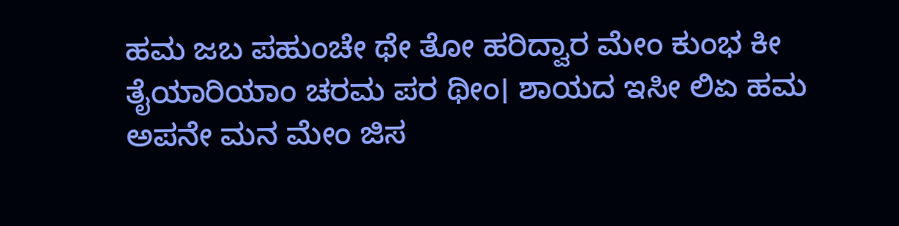ಹಮ ಜಬ ಪಹುಂಚೇ ಥೇ ತೋ ಹರಿದ್ವಾರ ಮೇಂ ಕುಂಭ ಕೀ ತೈಯಾರಿಯಾಂ ಚರಮ ಪರ ಥೀಂ। ಶಾಯದ ಇಸೀ ಲಿಏ ಹಮ ಅಪನೇ ಮನ ಮೇಂ ಜಿಸ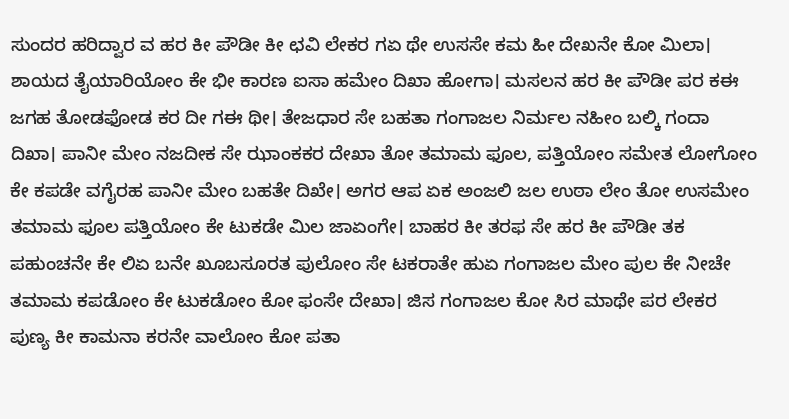ಸುಂದರ ಹರಿದ್ವಾರ ವ ಹರ ಕೀ ಪೌಡೀ ಕೀ ಛವಿ ಲೇಕರ ಗಏ ಥೇ ಉಸಸೇ ಕಮ ಹೀ ದೇಖನೇ ಕೋ ಮಿಲಾ। ಶಾಯದ ತೈಯಾರಿಯೋಂ ಕೇ ಭೀ ಕಾರಣ ಐಸಾ ಹಮೇಂ ದಿಖಾ ಹೋಗಾ। ಮಸಲನ ಹರ ಕೀ ಪೌಡೀ ಪರ ಕಈ ಜಗಹ ತೋಡಫೋಡ ಕರ ದೀ ಗಈ ಥೀ। ತೇಜಧಾರ ಸೇ ಬಹತಾ ಗಂಗಾಜಲ ನಿರ್ಮಲ ನಹೀಂ ಬಲ್ಕಿ ಗಂದಾ ದಿಖಾ। ಪಾನೀ ಮೇಂ ನಜದೀಕ ಸೇ ಝಾಂಕಕರ ದೇಖಾ ತೋ ತಮಾಮ ಫೂಲ, ಪತ್ತಿಯೋಂ ಸಮೇತ ಲೋಗೋಂ ಕೇ ಕಪಡೇ ವಗೈರಹ ಪಾನೀ ಮೇಂ ಬಹತೇ ದಿಖೇ। ಅಗರ ಆಪ ಏಕ ಅಂಜಲಿ ಜಲ ಉಠಾ ಲೇಂ ತೋ ಉಸಮೇಂ ತಮಾಮ ಫೂಲ ಪತ್ತಿಯೋಂ ಕೇ ಟುಕಡೇ ಮಿಲ ಜಾಏಂಗೇ। ಬಾಹರ ಕೀ ತರಫ ಸೇ ಹರ ಕೀ ಪೌಡೀ ತಕ ಪಹುಂಚನೇ ಕೇ ಲಿಏ ಬನೇ ಖೂಬಸೂರತ ಪುಲೋಂ ಸೇ ಟಕರಾತೇ ಹುಏ ಗಂಗಾಜಲ ಮೇಂ ಪುಲ ಕೇ ನೀಚೇ ತಮಾಮ ಕಪಡೋಂ ಕೇ ಟುಕಡೋಂ ಕೋ ಫಂಸೇ ದೇಖಾ। ಜಿಸ ಗಂಗಾಜಲ ಕೋ ಸಿರ ಮಾಥೇ ಪರ ಲೇಕರ ಪುಣ್ಯ ಕೀ ಕಾಮನಾ ಕರನೇ ವಾಲೋಂ ಕೋ ಪತಾ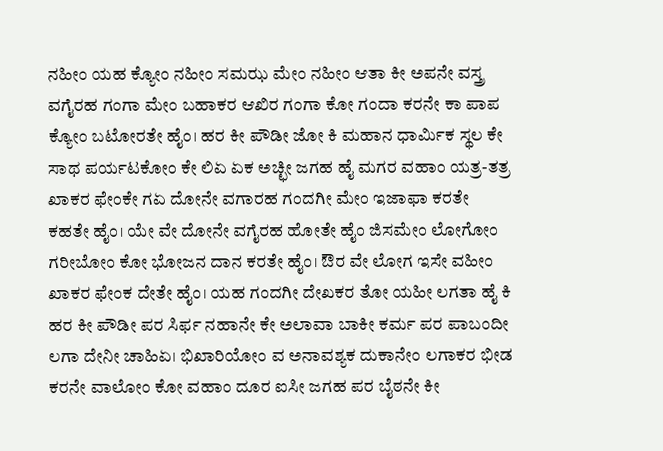ನಹೀಂ ಯಹ ಕ್ಯೋಂ ನಹೀಂ ಸಮಝ ಮೇಂ ನಹೀಂ ಆತಾ ಕೀ ಅಪನೇ ವಸ್ತ್ರ ವಗೈರಹ ಗಂಗಾ ಮೇಂ ಬಹಾಕರ ಆಖಿರ ಗಂಗಾ ಕೋ ಗಂದಾ ಕರನೇ ಕಾ ಪಾಪ ಕ್ಯೋಂ ಬಟೋರತೇ ಹೈಂ। ಹರ ಕೀ ಪೌಡೀ ಜೋ ಕಿ ಮಹಾನ ಧಾರ್ಮಿಕ ಸ್ಥಲ ಕೇ ಸಾಥ ಪರ್ಯಟಕೋಂ ಕೇ ಲಿಏ ಏಕ ಅಚ್ಛೀ ಜಗಹ ಹೈ ಮಗರ ವಹಾಂ ಯತ್ರ-ತತ್ರ ಖಾಕರ ಫೇಂಕೇ ಗಏ ದೋನೇ ವಗಾರಹ ಗಂದಗೀ ಮೇಂ ಇಜಾಫಾ ಕರತೇ ಕಹತೇ ಹೈಂ। ಯೇ ವೇ ದೋನೇ ವಗೈರಹ ಹೋತೇ ಹೈಂ ಜಿಸಮೇಂ ಲೋಗೋಂ ಗರೀಬೋಂ ಕೋ ಭೋಜನ ದಾನ ಕರತೇ ಹೈಂ। ಔರ ವೇ ಲೋಗ ಇಸೇ ವಹೀಂ ಖಾಕರ ಫೇಂಕ ದೇತೇ ಹೈಂ। ಯಹ ಗಂದಗೀ ದೇಖಕರ ತೋ ಯಹೀ ಲಗತಾ ಹೈ ಕಿ ಹರ ಕೀ ಪೌಡೀ ಪರ ಸಿರ್ಫ ನಹಾನೇ ಕೇ ಅಲಾವಾ ಬಾಕೀ ಕರ್ಮ ಪರ ಪಾಬಂದೀ ಲಗಾ ದೇನೀ ಚಾಹಿಏ। ಭಿಖಾರಿಯೋಂ ವ ಅನಾವಶ್ಯಕ ದುಕಾನೇಂ ಲಗಾಕರ ಭೀಡ ಕರನೇ ವಾಲೋಂ ಕೋ ವಹಾಂ ದೂರ ಐಸೀ ಜಗಹ ಪರ ಬೈಠನೇ ಕೀ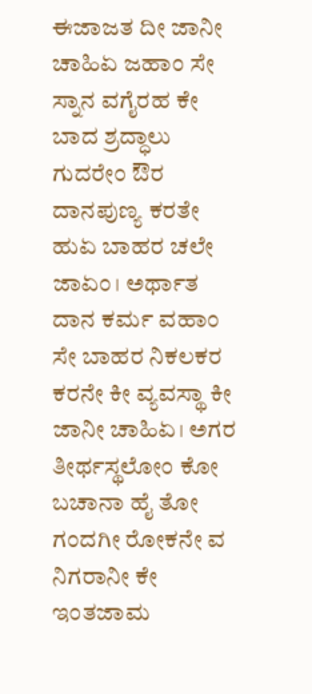ಈಜಾಜತ ದೀ ಜಾನೀ ಚಾಹಿಏ ಜಹಾಂ ಸೇ ಸ್ನಾನ ವಗೈರಹ ಕೇ ಬಾದ ಶ್ರದ್ಧಾಲು ಗುದರೇಂ ಔರ ದಾನಪುಣ್ಯ ಕರತೇ ಹುಏ ಬಾಹರ ಚಲೇ ಜಾಏಂ। ಅರ್ಥಾತ ದಾನ ಕರ್ಮ ವಹಾಂ ಸೇ ಬಾಹರ ನಿಕಲಕರ ಕರನೇ ಕೀ ವ್ಯವಸ್ಥಾ ಕೀ ಜಾನೀ ಚಾಹಿಏ। ಅಗರ ತೀರ್ಥಸ್ಥಲೋಂ ಕೋ ಬಚಾನಾ ಹೈ ತೋ ಗಂದಗೀ ರೋಕನೇ ವ ನಿಗರಾನೀ ಕೇ ಇಂತಜಾಮ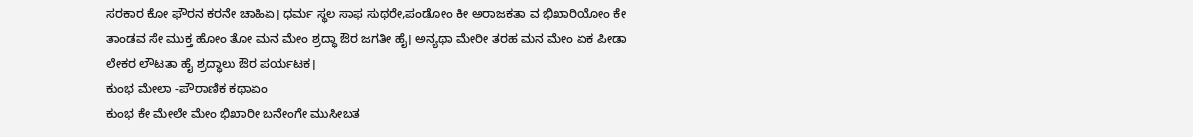ಸರಕಾರ ಕೋ ಫೌರನ ಕರನೇ ಚಾಹಿಏ। ಧರ್ಮ ಸ್ಥಲ ಸಾಫ ಸುಥರೇ,ಪಂಡೋಂ ಕೀ ಅರಾಜಕತಾ ವ ಭಿಖಾರಿಯೋಂ ಕೇ ತಾಂಡವ ಸೇ ಮುಕ್ತ ಹೋಂ ತೋ ಮನ ಮೇಂ ಶ್ರದ್ಧಾ ಔರ ಜಗತೀ ಹೈ। ಅನ್ಯಥಾ ಮೇರೀ ತರಹ ಮನ ಮೇಂ ಏಕ ಪೀಡಾ ಲೇಕರ ಲೌಟತಾ ಹೈ ಶ್ರದ್ಧಾಲು ಔರ ಪರ್ಯಟಕ।
ಕುಂಭ ಮೇಲಾ -ಪೌರಾಣಿಕ ಕಥಾಏಂ
ಕುಂಭ ಕೇ ಮೇಲೇ ಮೇಂ ಭಿಖಾರೀ ಬನೇಂಗೇ ಮುಸೀಬತ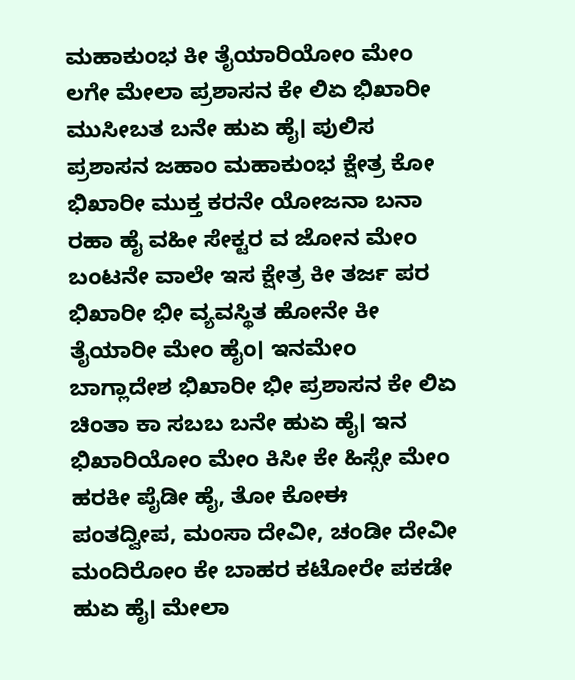ಮಹಾಕುಂಭ ಕೀ ತೈಯಾರಿಯೋಂ ಮೇಂ ಲಗೇ ಮೇಲಾ ಪ್ರಶಾಸನ ಕೇ ಲಿಏ ಭಿಖಾರೀ ಮುಸೀಬತ ಬನೇ ಹುಏ ಹೈ। ಪುಲಿಸ ಪ್ರಶಾಸನ ಜಹಾಂ ಮಹಾಕುಂಭ ಕ್ಷೇತ್ರ ಕೋ ಭಿಖಾರೀ ಮುಕ್ತ ಕರನೇ ಯೋಜನಾ ಬನಾ ರಹಾ ಹೈ ವಹೀ ಸೇಕ್ಟರ ವ ಜೋನ ಮೇಂ ಬಂಟನೇ ವಾಲೇ ಇಸ ಕ್ಷೇತ್ರ ಕೀ ತರ್ಜ ಪರ ಭಿಖಾರೀ ಭೀ ವ್ಯವಸ್ಥಿತ ಹೋನೇ ಕೀ ತೈಯಾರೀ ಮೇಂ ಹೈಂ। ಇನಮೇಂ ಬಾಗ್ಲಾದೇಶ ಭಿಖಾರೀ ಭೀ ಪ್ರಶಾಸನ ಕೇ ಲಿಏ ಚಿಂತಾ ಕಾ ಸಬಬ ಬನೇ ಹುಏ ಹೈ। ಇನ ಭಿಖಾರಿಯೋಂ ಮೇಂ ಕಿಸೀ ಕೇ ಹಿಸ್ಸೇ ಮೇಂ ಹರಕೀ ಪೈಡೀ ಹೈ, ತೋ ಕೋಈ ಪಂತದ್ವೀಪ, ಮಂಸಾ ದೇವೀ, ಚಂಡೀ ದೇವೀ ಮಂದಿರೋಂ ಕೇ ಬಾಹರ ಕಟೋರೇ ಪಕಡೇ ಹುಏ ಹೈ। ಮೇಲಾ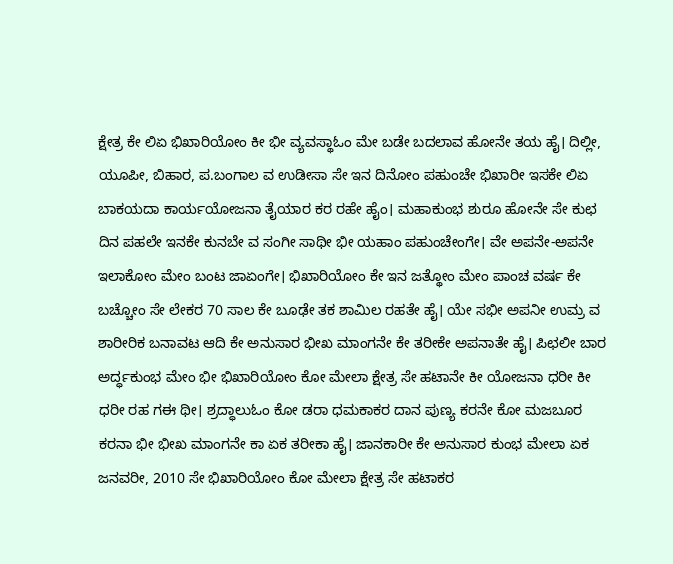ಕ್ಷೇತ್ರ ಕೇ ಲಿಏ ಭಿಖಾರಿಯೋಂ ಕೀ ಭೀ ವ್ಯವಸ್ಥಾಓಂ ಮೇ ಬಡೇ ಬದಲಾವ ಹೋನೇ ತಯ ಹೈ। ದಿಲ್ಲೀ, ಯೂಪೀ, ಬಿಹಾರ, ಪ.ಬಂಗಾಲ ವ ಉಡೀಸಾ ಸೇ ಇನ ದಿನೋಂ ಪಹುಂಚೇ ಭಿಖಾರೀ ಇಸಕೇ ಲಿಏ ಬಾಕಯದಾ ಕಾರ್ಯಯೋಜನಾ ತೈಯಾರ ಕರ ರಹೇ ಹೈಂ। ಮಹಾಕುಂಭ ಶುರೂ ಹೋನೇ ಸೇ ಕುಛ ದಿನ ಪಹಲೇ ಇನಕೇ ಕುನಬೇ ವ ಸಂಗೀ ಸಾಥೀ ಭೀ ಯಹಾಂ ಪಹುಂಚೇಂಗೇ। ವೇ ಅಪನೇ-ಅಪನೇ ಇಲಾಕೋಂ ಮೇಂ ಬಂಟ ಜಾಏಂಗೇ। ಭಿಖಾರಿಯೋಂ ಕೇ ಇನ ಜತ್ಥೋಂ ಮೇಂ ಪಾಂಚ ವರ್ಷ ಕೇ ಬಚ್ಚೋಂ ಸೇ ಲೇಕರ 70 ಸಾಲ ಕೇ ಬೂಢೇ ತಕ ಶಾಮಿಲ ರಹತೇ ಹೈ। ಯೇ ಸಭೀ ಅಪನೀ ಉಮ್ರ ವ ಶಾರೀರಿಕ ಬನಾವಟ ಆದಿ ಕೇ ಅನುಸಾರ ಭೀಖ ಮಾಂಗನೇ ಕೇ ತರೀಕೇ ಅಪನಾತೇ ಹೈ। ಪಿಛಲೀ ಬಾರ ಅರ್ದ್ಧಕುಂಭ ಮೇಂ ಭೀ ಭಿಖಾರಿಯೋಂ ಕೋ ಮೇಲಾ ಕ್ಷೇತ್ರ ಸೇ ಹಟಾನೇ ಕೀ ಯೋಜನಾ ಧರೀ ಕೀ ಧರೀ ರಹ ಗಈ ಥೀ। ಶ್ರದ್ಧಾಲುಓಂ ಕೋ ಡರಾ ಧಮಕಾಕರ ದಾನ ಪುಣ್ಯ ಕರನೇ ಕೋ ಮಜಬೂರ ಕರನಾ ಭೀ ಭೀಖ ಮಾಂಗನೇ ಕಾ ಏಕ ತರೀಕಾ ಹೈ। ಜಾನಕಾರೀ ಕೇ ಅನುಸಾರ ಕುಂಭ ಮೇಲಾ ಏಕ ಜನವರೀ, 2010 ಸೇ ಭಿಖಾರಿಯೋಂ ಕೋ ಮೇಲಾ ಕ್ಷೇತ್ರ ಸೇ ಹಟಾಕರ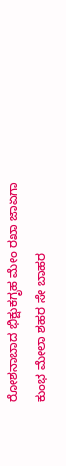ರೋಶನಾಬಾದ ಭಿಕ್ಷುಕಗೃಹ ಮೇಂ ರಖಾ ಜಾಏಗಾ
ಕುಂಭ ಮೇಲಾ ಶಹರ ಸೇ ಬಾಹರ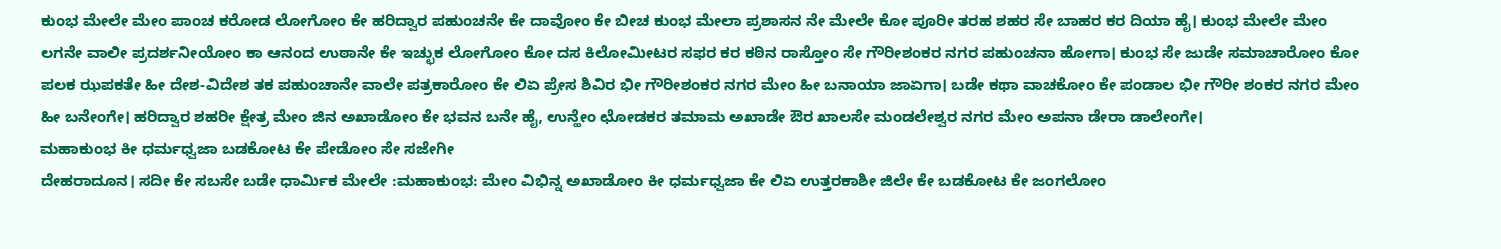ಕುಂಭ ಮೇಲೇ ಮೇಂ ಪಾಂಚ ಕರೋಡ ಲೋಗೋಂ ಕೇ ಹರಿದ್ವಾರ ಪಹುಂಚನೇ ಕೇ ದಾವೋಂ ಕೇ ಬೀಚ ಕುಂಭ ಮೇಲಾ ಪ್ರಶಾಸನ ನೇ ಮೇಲೇ ಕೋ ಪೂರೀ ತರಹ ಶಹರ ಸೇ ಬಾಹರ ಕರ ದಿಯಾ ಹೈ। ಕುಂಭ ಮೇಲೇ ಮೇಂ ಲಗನೇ ವಾಲೀ ಪ್ರದರ್ಶನೀಯೋಂ ಕಾ ಆನಂದ ಉಠಾನೇ ಕೇ ಇಚ್ಛುಕ ಲೋಗೋಂ ಕೋ ದಸ ಕಿಲೋಮೀಟರ ಸಫರ ಕರ ಕಠಿನ ರಾಸ್ತೋಂ ಸೇ ಗೌರೀಶಂಕರ ನಗರ ಪಹುಂಚನಾ ಹೋಗಾ। ಕುಂಭ ಸೇ ಜುಡೇ ಸಮಾಚಾರೋಂ ಕೋ ಪಲಕ ಝಪಕತೇ ಹೀ ದೇಶ-ವಿದೇಶ ತಕ ಪಹುಂಚಾನೇ ವಾಲೇ ಪತ್ರಕಾರೋಂ ಕೇ ಲಿಏ ಪ್ರೇಸ ಶಿವಿರ ಭೀ ಗೌರೀಶಂಕರ ನಗರ ಮೇಂ ಹೀ ಬನಾಯಾ ಜಾಏಗಾ। ಬಡೇ ಕಥಾ ವಾಚಕೋಂ ಕೇ ಪಂಡಾಲ ಭೀ ಗೌರೀ ಶಂಕರ ನಗರ ಮೇಂ ಹೀ ಬನೇಂಗೇ। ಹರಿದ್ವಾರ ಶಹರೀ ಕ್ಷೇತ್ರ ಮೇಂ ಜಿನ ಅಖಾಡೋಂ ಕೇ ಭವನ ಬನೇ ಹೈ, ಉನ್ಹೇಂ ಛೋಡಕರ ತಮಾಮ ಅಖಾಡೇ ಔರ ಖಾಲಸೇ ಮಂಡಲೇಶ್ವರ ನಗರ ಮೇಂ ಅಪನಾ ಡೇರಾ ಡಾಲೇಂಗೇ।
ಮಹಾಕುಂಭ ಕೀ ಧರ್ಮಧ್ವಜಾ ಬಡಕೋಟ ಕೇ ಪೇಡೋಂ ಸೇ ಸಜೇಗೀ
ದೇಹರಾದೂನ। ಸದೀ ಕೇ ಸಬಸೇ ಬಡೇ ಧಾರ್ಮಿಕ ಮೇಲೇ :ಮಹಾಕುಂಭ: ಮೇಂ ವಿಭಿನ್ನ ಅಖಾಡೋಂ ಕೀ ಧರ್ಮಧ್ವಜಾ ಕೇ ಲಿಏ ಉತ್ತರಕಾಶೀ ಜಿಲೇ ಕೇ ಬಡಕೋಟ ಕೇ ಜಂಗಲೋಂ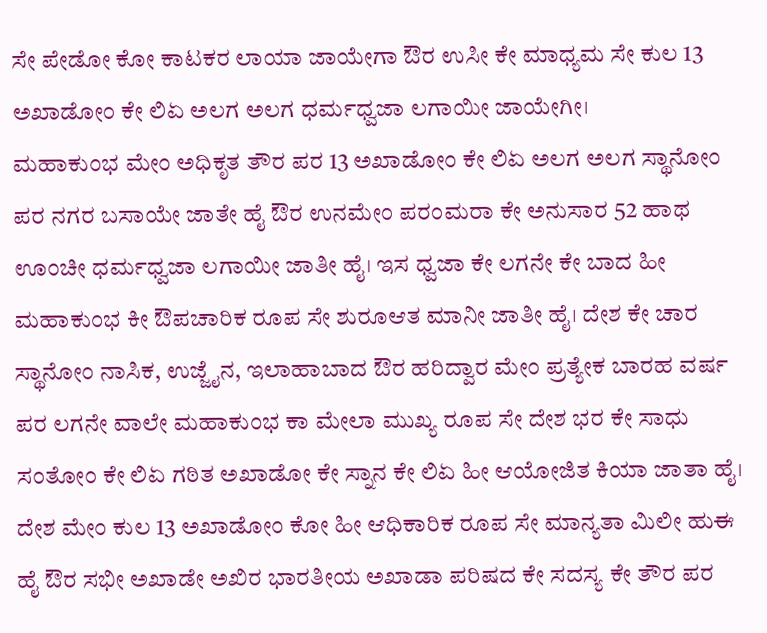ಸೇ ಪೇಡೋ ಕೋ ಕಾಟಕರ ಲಾಯಾ ಜಾಯೇಗಾ ಔರ ಉಸೀ ಕೇ ಮಾಧ್ಯಮ ಸೇ ಕುಲ 13 ಅಖಾಡೋಂ ಕೇ ಲಿಏ ಅಲಗ ಅಲಗ ಧರ್ಮಧ್ವಜಾ ಲಗಾಯೀ ಜಾಯೇಗೀ।
ಮಹಾಕುಂಭ ಮೇಂ ಅಧಿಕೃತ ತೌರ ಪರ 13 ಅಖಾಡೋಂ ಕೇ ಲಿಏ ಅಲಗ ಅಲಗ ಸ್ಥಾನೋಂ ಪರ ನಗರ ಬಸಾಯೇ ಜಾತೇ ಹೈ ಔರ ಉನಮೇಂ ಪರಂಮರಾ ಕೇ ಅನುಸಾರ 52 ಹಾಥ ಊಂಚೀ ಧರ್ಮಧ್ವಜಾ ಲಗಾಯೀ ಜಾತೀ ಹೈ। ಇಸ ಧ್ವಜಾ ಕೇ ಲಗನೇ ಕೇ ಬಾದ ಹೀ ಮಹಾಕುಂಭ ಕೀ ಔಪಚಾರಿಕ ರೂಪ ಸೇ ಶುರೂಆತ ಮಾನೀ ಜಾತೀ ಹೈ। ದೇಶ ಕೇ ಚಾರ ಸ್ಥಾನೋಂ ನಾಸಿಕ, ಉಜ್ಜೈನ, ಇಲಾಹಾಬಾದ ಔರ ಹರಿದ್ವಾರ ಮೇಂ ಪ್ರತ್ಯೇಕ ಬಾರಹ ವರ್ಷ ಪರ ಲಗನೇ ವಾಲೇ ಮಹಾಕುಂಭ ಕಾ ಮೇಲಾ ಮುಖ್ಯ ರೂಪ ಸೇ ದೇಶ ಭರ ಕೇ ಸಾಧು ಸಂತೋಂ ಕೇ ಲಿಏ ಗಠಿತ ಅಖಾಡೋ ಕೇ ಸ್ನಾನ ಕೇ ಲಿಏ ಹೀ ಆಯೋಜಿತ ಕಿಯಾ ಜಾತಾ ಹೈ।
ದೇಶ ಮೇಂ ಕುಲ 13 ಅಖಾಡೋಂ ಕೋ ಹೀ ಆಧಿಕಾರಿಕ ರೂಪ ಸೇ ಮಾನ್ಯತಾ ಮಿಲೀ ಹುಈ ಹೈ ಔರ ಸಭೀ ಅಖಾಡೇ ಅಖಿರ ಭಾರತೀಯ ಅಖಾಡಾ ಪರಿಷದ ಕೇ ಸದಸ್ಯ ಕೇ ತೌರ ಪರ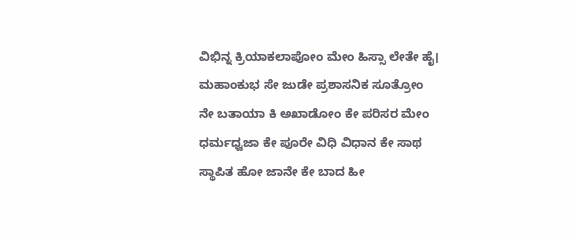ವಿಭಿನ್ನ ಕ್ರಿಯಾಕಲಾಪೋಂ ಮೇಂ ಹಿಸ್ಸಾ ಲೇತೇ ಹೈ। ಮಹಾಂಕುಭ ಸೇ ಜುಡೇ ಪ್ರಶಾಸನಿಕ ಸೂತ್ರೋಂ ನೇ ಬತಾಯಾ ಕಿ ಅಖಾಡೋಂ ಕೇ ಪರಿಸರ ಮೇಂ ಧರ್ಮಧ್ವಜಾ ಕೇ ಪೂರೇ ವಿಧಿ ವಿಧಾನ ಕೇ ಸಾಥ ಸ್ಥಾಪಿತ ಹೋ ಜಾನೇ ಕೇ ಬಾದ ಹೀ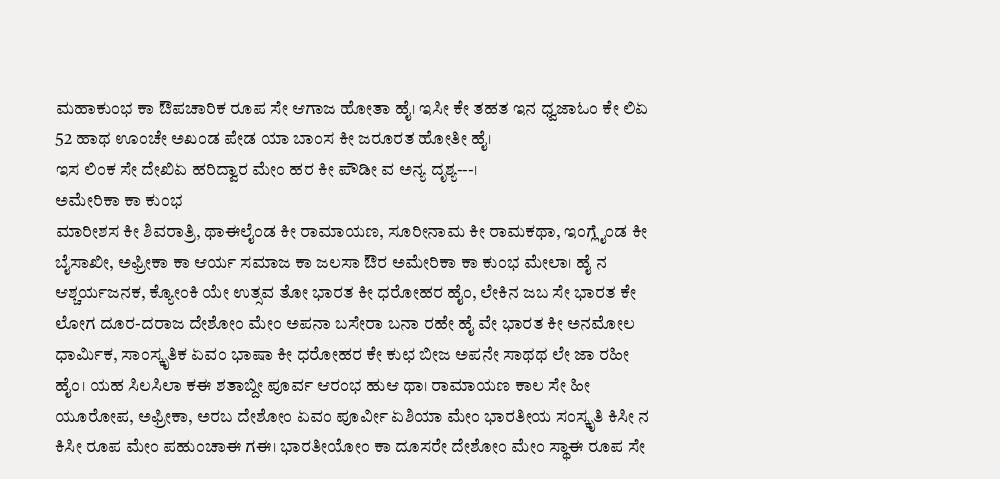ಮಹಾಕುಂಭ ಕಾ ಔಪಚಾರಿಕ ರೂಪ ಸೇ ಆಗಾಜ ಹೋತಾ ಹೈ। ಇಸೀ ಕೇ ತಹತ ಇನ ಧ್ವಜಾಓಂ ಕೇ ಲಿಏ 52 ಹಾಥ ಊಂಚೇ ಅಖಂಡ ಪೇಡ ಯಾ ಬಾಂಸ ಕೀ ಜರೂರತ ಹೋತೀ ಹೈ।
ಇಸ ಲಿಂಕ ಸೇ ದೇಖಿಏ ಹರಿದ್ವಾರ ಮೇಂ ಹರ ಕೀ ಪೌಡೀ ವ ಅನ್ಯ ದೃಶ್ಯ---।
ಅಮೇರಿಕಾ ಕಾ ಕುಂಭ
ಮಾರೀಶಸ ಕೀ ಶಿವರಾತ್ರಿ, ಥಾಈಲೈಂಡ ಕೀ ರಾಮಾಯಣ, ಸೂರೀನಾಮ ಕೀ ರಾಮಕಥಾ, ಇಂಗ್ಲೈಂಡ ಕೀ ಬೈಸಾಖೀ, ಅಫ್ರೀಕಾ ಕಾ ಆರ್ಯ ಸಮಾಜ ಕಾ ಜಲಸಾ ಔರ ಅಮೇರಿಕಾ ಕಾ ಕುಂಭ ಮೇಲಾ। ಹೈ ನ ಆಶ್ಚರ್ಯಜನಕ, ಕ್ಯೋಂಕಿ ಯೇ ಉತ್ಸವ ತೋ ಭಾರತ ಕೀ ಧರೋಹರ ಹೈಂ, ಲೇಕಿನ ಜಬ ಸೇ ಭಾರತ ಕೇ ಲೋಗ ದೂರ-ದರಾಜ ದೇಶೋಂ ಮೇಂ ಅಪನಾ ಬಸೇರಾ ಬನಾ ರಹೇ ಹೈ ವೇ ಭಾರತ ಕೀ ಅನಮೋಲ ಧಾರ್ಮಿಕ, ಸಾಂಸ್ಕೃತಿಕ ಏವಂ ಭಾಷಾ ಕೀ ಧರೋಹರ ಕೇ ಕುಛ ಬೀಜ ಅಪನೇ ಸಾಥಥ ಲೇ ಜಾ ರಹೀ ಹೈಂ। ಯಹ ಸಿಲಸಿಲಾ ಕಈ ಶತಾಬ್ದೀ ಪೂರ್ವ ಆರಂಭ ಹುಆ ಥಾ। ರಾಮಾಯಣ ಕಾಲ ಸೇ ಹೀ ಯೂರೋಪ, ಅಫ್ರೀಕಾ, ಅರಬ ದೇಶೋಂ ಏವಂ ಪೂರ್ವೀ ಏಶಿಯಾ ಮೇಂ ಭಾರತೀಯ ಸಂಸ್ಕೃತಿ ಕಿಸೀ ನ ಕಿಸೀ ರೂಪ ಮೇಂ ಪಹುಂಚಾಈ ಗಈ। ಭಾರತೀಯೋಂ ಕಾ ದೂಸರೇ ದೇಶೋಂ ಮೇಂ ಸ್ಥಾಈ ರೂಪ ಸೇ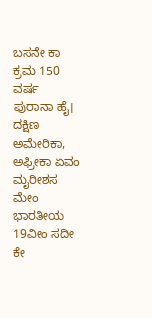ಬಸನೇ ಕಾ ಕ್ರಮ 150 ವರ್ಷ ಪುರಾನಾ ಹೈ। ದಕ್ಷಿಣ ಅಮೇರಿಕಾ, ಅಫ್ರೀಕಾ ಏವಂ ಮೖರೀಶಸ ಮೇಂ ಭಾರತೀಯ 19ವೀಂ ಸದೀ ಕೇ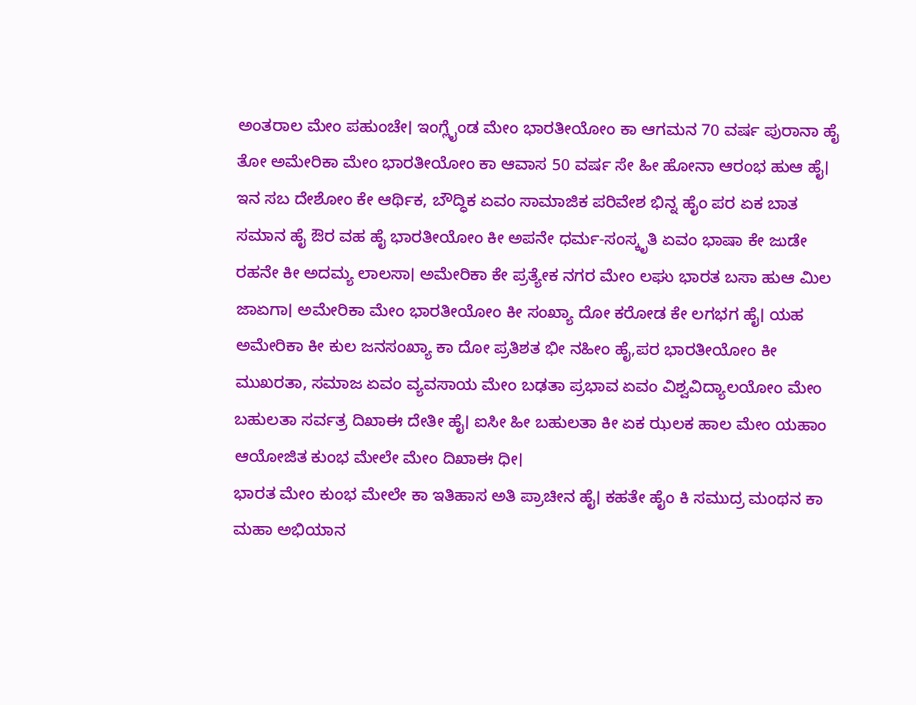ಅಂತರಾಲ ಮೇಂ ಪಹುಂಚೇ। ಇಂಗ್ಲೈಂಡ ಮೇಂ ಭಾರತೀಯೋಂ ಕಾ ಆಗಮನ 70 ವರ್ಷ ಪುರಾನಾ ಹೈ ತೋ ಅಮೇರಿಕಾ ಮೇಂ ಭಾರತೀಯೋಂ ಕಾ ಆವಾಸ 50 ವರ್ಷ ಸೇ ಹೀ ಹೋನಾ ಆರಂಭ ಹುಆ ಹೈ। ಇನ ಸಬ ದೇಶೋಂ ಕೇ ಆರ್ಥಿಕ, ಬೌದ್ಧಿಕ ಏವಂ ಸಾಮಾಜಿಕ ಪರಿವೇಶ ಭಿನ್ನ ಹೈಂ ಪರ ಏಕ ಬಾತ ಸಮಾನ ಹೈ ಔರ ವಹ ಹೈ ಭಾರತೀಯೋಂ ಕೀ ಅಪನೇ ಧರ್ಮ-ಸಂಸ್ಕೃತಿ ಏವಂ ಭಾಷಾ ಕೇ ಜುಡೇ ರಹನೇ ಕೀ ಅದಮ್ಯ ಲಾಲಸಾ। ಅಮೇರಿಕಾ ಕೇ ಪ್ರತ್ಯೇಕ ನಗರ ಮೇಂ ಲಘು ಭಾರತ ಬಸಾ ಹುಆ ಮಿಲ ಜಾಏಗಾ। ಅಮೇರಿಕಾ ಮೇಂ ಭಾರತೀಯೋಂ ಕೀ ಸಂಖ್ಯಾ ದೋ ಕರೋಡ ಕೇ ಲಗಭಗ ಹೈ। ಯಹ ಅಮೇರಿಕಾ ಕೀ ಕುಲ ಜನಸಂಖ್ಯಾ ಕಾ ದೋ ಪ್ರತಿಶತ ಭೀ ನಹೀಂ ಹೈ,ಪರ ಭಾರತೀಯೋಂ ಕೀ ಮುಖರತಾ, ಸಮಾಜ ಏವಂ ವ್ಯವಸಾಯ ಮೇಂ ಬಢತಾ ಪ್ರಭಾವ ಏವಂ ವಿಶ್ವವಿದ್ಯಾಲಯೋಂ ಮೇಂ ಬಹುಲತಾ ಸರ್ವತ್ರ ದಿಖಾಈ ದೇತೀ ಹೈ। ಐಸೀ ಹೀ ಬಹುಲತಾ ಕೀ ಏಕ ಝಲಕ ಹಾಲ ಮೇಂ ಯಹಾಂ ಆಯೋಜಿತ ಕುಂಭ ಮೇಲೇ ಮೇಂ ದಿಖಾಈ ಧೀ।
ಭಾರತ ಮೇಂ ಕುಂಭ ಮೇಲೇ ಕಾ ಇತಿಹಾಸ ಅತಿ ಪ್ರಾಚೀನ ಹೈ। ಕಹತೇ ಹೈಂ ಕಿ ಸಮುದ್ರ ಮಂಥನ ಕಾ ಮಹಾ ಅಭಿಯಾನ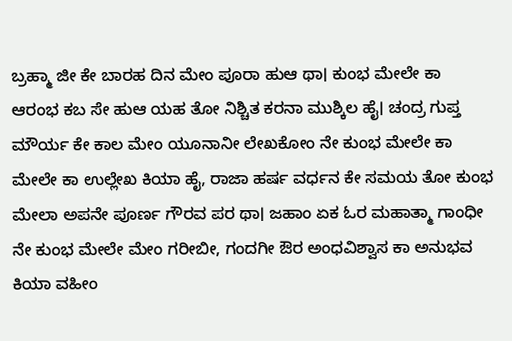ಬ್ರಹ್ಮಾ ಜೀ ಕೇ ಬಾರಹ ದಿನ ಮೇಂ ಪೂರಾ ಹುಆ ಥಾ। ಕುಂಭ ಮೇಲೇ ಕಾ ಆರಂಭ ಕಬ ಸೇ ಹುಆ ಯಹ ತೋ ನಿಶ್ಚಿತ ಕರನಾ ಮುಶ್ಕಿಲ ಹೈ। ಚಂದ್ರ ಗುಪ್ತ ಮೌರ್ಯ ಕೇ ಕಾಲ ಮೇಂ ಯೂನಾನೀ ಲೇಖಕೋಂ ನೇ ಕುಂಭ ಮೇಲೇ ಕಾ ಮೇಲೇ ಕಾ ಉಲ್ಲೇಖ ಕಿಯಾ ಹೈ, ರಾಜಾ ಹರ್ಷ ವರ್ಧನ ಕೇ ಸಮಯ ತೋ ಕುಂಭ ಮೇಲಾ ಅಪನೇ ಪೂರ್ಣ ಗೌರವ ಪರ ಥಾ। ಜಹಾಂ ಏಕ ಓರ ಮಹಾತ್ಮಾ ಗಾಂಧೀ ನೇ ಕುಂಭ ಮೇಲೇ ಮೇಂ ಗರೀಬೀ, ಗಂದಗೀ ಔರ ಅಂಧವಿಶ್ವಾಸ ಕಾ ಅನುಭವ ಕಿಯಾ ವಹೀಂ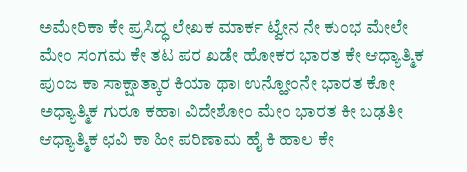ಅಮೇರಿಕಾ ಕೇ ಪ್ರಸಿದ್ಧ ಲೇಖಕ ಮಾರ್ಕ ಟ್ವೇನ ನೇ ಕುಂಭ ಮೇಲೇ ಮೇಂ ಸಂಗಮ ಕೇ ತಟ ಪರ ಖಡೇ ಹೋಕರ ಭಾರತ ಕೇ ಆಧ್ಯಾತ್ಮಿಕ ಪುಂಜ ಕಾ ಸಾಕ್ಷಾತ್ಕಾರ ಕಿಯಾ ಥಾ। ಉನ್ಹೋಂನೇ ಭಾರತ ಕೋ ಅಧ್ಯಾತ್ಮಿಕ ಗುರೂ ಕಹಾ। ವಿದೇಶೋಂ ಮೇಂ ಭಾರತ ಕೀ ಬಢತೀ ಆಧ್ಯಾತ್ಮಿಕ ಛವಿ ಕಾ ಹೀ ಪರಿಣಾಮ ಹೈ ಕಿ ಹಾಲ ಕೇ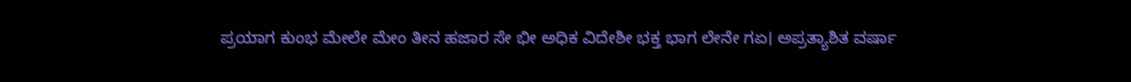ಪ್ರಯಾಗ ಕುಂಭ ಮೇಲೇ ಮೇಂ ತೀನ ಹಜಾರ ಸೇ ಭೀ ಅಧಿಕ ವಿದೇಶೀ ಭಕ್ತ ಭಾಗ ಲೇನೇ ಗಏ। ಅಪ್ರತ್ಯಾಶಿತ ವರ್ಷಾ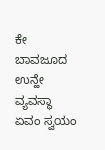ಕೇ ಬಾವಜೂದ ಉನ್ಹೇ ವ್ಯವಸ್ಥಾ ಏವಂ ಸ್ವಯಂ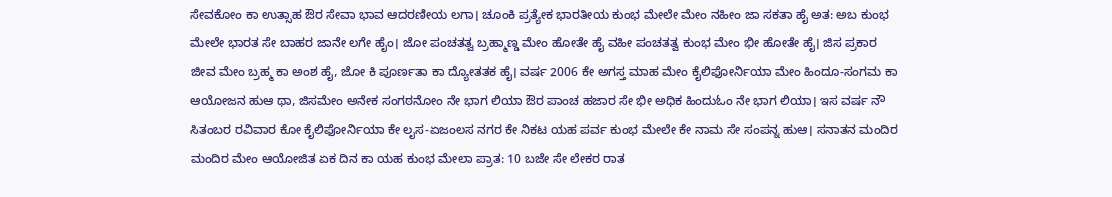ಸೇವಕೋಂ ಕಾ ಉತ್ಸಾಹ ಔರ ಸೇವಾ ಭಾವ ಆದರಣೀಯ ಲಗಾ। ಚೂಂಕಿ ಪ್ರತ್ಯೇಕ ಭಾರತೀಯ ಕುಂಭ ಮೇಲೇ ಮೇಂ ನಹೀಂ ಜಾ ಸಕತಾ ಹೈ ಅತ: ಅಬ ಕುಂಭ ಮೇಲೇ ಭಾರತ ಸೇ ಬಾಹರ ಜಾನೇ ಲಗೇ ಹೈಂ। ಜೋ ಪಂಚತತ್ವ ಬ್ರಹ್ಮಾಣ್ಡ ಮೇಂ ಹೋತೇ ಹೈ ವಹೀ ಪಂಚತತ್ವ ಕುಂಭ ಮೇಂ ಭೀ ಹೋತೇ ಹೈ। ಜಿಸ ಪ್ರಕಾರ ಜೀವ ಮೇಂ ಬ್ರಹ್ಮ ಕಾ ಅಂಶ ಹೈ, ಜೋ ಕಿ ಪೂರ್ಣತಾ ಕಾ ದ್ಯೋತತಕ ಹೈ। ವರ್ಷ 2006 ಕೇ ಅಗಸ್ತ ಮಾಹ ಮೇಂ ಕೈಲಿಫೋರ್ನಿಯಾ ಮೇಂ ಹಿಂದೂ-ಸಂಗಮ ಕಾ ಆಯೋಜನ ಹುಆ ಥಾ, ಜಿಸಮೇಂ ಅನೇಕ ಸಂಗಠನೋಂ ನೇ ಭಾಗ ಲಿಯಾ ಔರ ಪಾಂಚ ಹಜಾರ ಸೇ ಭೀ ಅಧಿಕ ಹಿಂದುಓಂ ನೇ ಭಾಗ ಲಿಯಾ। ಇಸ ವರ್ಷ ನೌ ಸಿತಂಬರ ರವಿವಾರ ಕೋ ಕೈಲಿಫೋರ್ನಿಯಾ ಕೇ ಲೖಸ-ಏಜಂಲಸ ನಗರ ಕೇ ನಿಕಟ ಯಹ ಪರ್ವ ಕುಂಭ ಮೇಲೇ ಕೇ ನಾಮ ಸೇ ಸಂಪನ್ನ ಹುಆ। ಸನಾತನ ಮಂದಿರ ಮಂದಿರ ಮೇಂ ಆಯೋಜಿತ ಏಕ ದಿನ ಕಾ ಯಹ ಕುಂಭ ಮೇಲಾ ಪ್ರಾತ: 10 ಬಜೇ ಸೇ ಲೇಕರ ರಾತ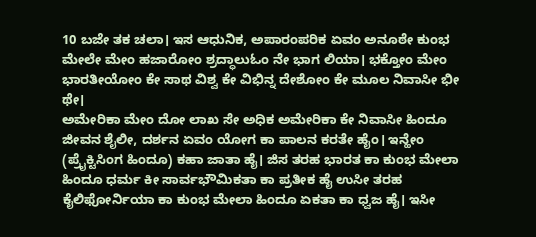10 ಬಜೇ ತಕ ಚಲಾ। ಇಸ ಆಧುನಿಕ, ಅಪಾರಂಪರಿಕ ಏವಂ ಅನೂಠೇ ಕುಂಭ ಮೇಲೇ ಮೇಂ ಹಜಾರೋಂ ಶ್ರದ್ಧಾಲುಓಂ ನೇ ಭಾಗ ಲಿಯಾ। ಭಕ್ತೋಂ ಮೇಂ ಭಾರತೀಯೋಂ ಕೇ ಸಾಥ ವಿಶ್ವ ಕೇ ವಿಭಿನ್ನ ದೇಶೋಂ ಕೇ ಮೂಲ ನಿವಾಸೀ ಭೀ ಥೇ।
ಅಮೇರಿಕಾ ಮೇಂ ದೋ ಲಾಖ ಸೇ ಅಧಿಕ ಅಮೇರಿಕಾ ಕೇ ನಿವಾಸೀ ಹಿಂದೂ ಜೀವನ ಶೈಲೀ, ದರ್ಶನ ಏವಂ ಯೋಗ ಕಾ ಪಾಲನ ಕರತೇ ಹೈಂ। ಇನ್ಹೇಂ (ಪ್ರೈಕ್ಟಿಸಿಂಗ ಹಿಂದೂ) ಕಹಾ ಜಾತಾ ಹೈ। ಜಿಸ ತರಹ ಭಾರತ ಕಾ ಕುಂಭ ಮೇಲಾ ಹಿಂದೂ ಧರ್ಮ ಕೀ ಸಾರ್ವಭೌಮಿಕತಾ ಕಾ ಪ್ರತೀಕ ಹೈ ಉಸೀ ತರಹ ಕೈಲಿಫೋರ್ನಿಯಾ ಕಾ ಕುಂಭ ಮೇಲಾ ಹಿಂದೂ ಏಕತಾ ಕಾ ಧ್ವಜ ಹೈ। ಇಸೀ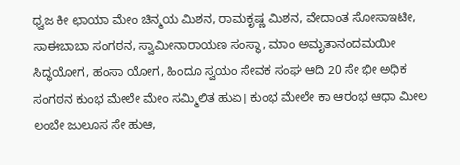ಧ್ವಜ ಕೀ ಛಾಯಾ ಮೇಂ ಚಿನ್ಮಯ ಮಿಶನ, ರಾಮಕೃಷ್ಣ ಮಿಶನ, ವೇದಾಂತ ಸೋಸಾಇಟೀ, ಸಾಈಬಾಬಾ ಸಂಗಠನ, ಸ್ವಾಮೀನಾರಾಯಣ ಸಂಸ್ಥಾ, ಮಾಂ ಅಮೃತಾನಂದಮಯೀ ಸಿದ್ಧಯೋಗ, ಹಂಸಾ ಯೋಗ, ಹಿಂದೂ ಸ್ವಯಂ ಸೇವಕ ಸಂಘ ಆದಿ 20 ಸೇ ಭೀ ಅಧಿಕ ಸಂಗಠನ ಕುಂಭ ಮೇಲೇ ಮೇಂ ಸಮ್ಮಿಲಿತ ಹುಏ। ಕುಂಭ ಮೇಲೇ ಕಾ ಆರಂಭ ಆಧಾ ಮೀಲ ಲಂಬೇ ಜುಲೂಸ ಸೇ ಹುಆ,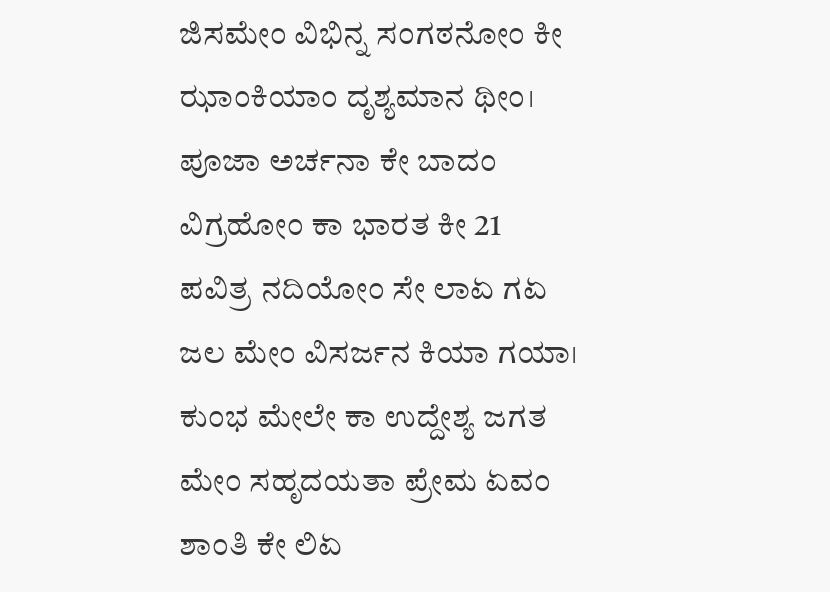ಜಿಸಮೇಂ ವಿಭಿನ್ನ ಸಂಗಠನೋಂ ಕೀ ಝಾಂಕಿಯಾಂ ದೃಶ್ಯಮಾನ ಥೀಂ। ಪೂಜಾ ಅರ್ಚನಾ ಕೇ ಬಾದಂ ವಿಗ್ರಹೋಂ ಕಾ ಭಾರತ ಕೀ 21 ಪವಿತ್ರ ನದಿಯೋಂ ಸೇ ಲಾಏ ಗಏ ಜಲ ಮೇಂ ವಿಸರ್ಜನ ಕಿಯಾ ಗಯಾ। ಕುಂಭ ಮೇಲೇ ಕಾ ಉದ್ದೇಶ್ಯ ಜಗತ ಮೇಂ ಸಹೃದಯತಾ ಪ್ರೇಮ ಏವಂ ಶಾಂತಿ ಕೇ ಲಿಏ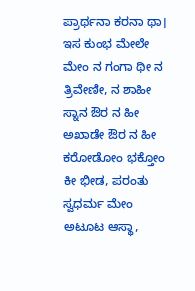ಪ್ರಾರ್ಥನಾ ಕರನಾ ಥಾ। ಇಸ ಕುಂಭ ಮೇಲೇ ಮೇಂ ನ ಗಂಗಾ ಥೀ ನ ತ್ರಿವೇಣೀ, ನ ಶಾಹೀ ಸ್ನಾನ ಔರ ನ ಹೀ ಅಖಾಡೇ ಔರ ನ ಹೀ ಕರೋಡೋಂ ಭಕ್ತೋಂ ಕೀ ಭೀಡ, ಪರಂತು ಸ್ವಧರ್ಮ ಮೇಂ ಅಟೂಟ ಆಸ್ಥಾ,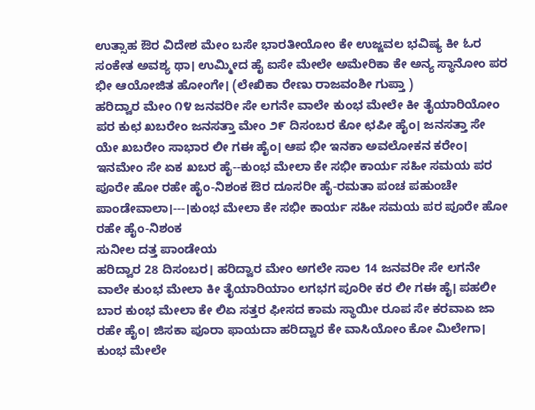ಉತ್ಸಾಹ ಔರ ವಿದೇಶ ಮೇಂ ಬಸೇ ಭಾರತೀಯೋಂ ಕೇ ಉಜ್ಜವಲ ಭವಿಷ್ಯ ಕೀ ಓರ ಸಂಕೇತ ಅವಶ್ಯ ಥಾ। ಉಮ್ಮೀದ ಹೈ ಐಸೇ ಮೇಲೇ ಅಮೇರಿಕಾ ಕೇ ಅನ್ಯ ಸ್ಥಾನೋಂ ಪರ ಭೀ ಆಯೋಜಿತ ಹೋಂಗೇ। (ಲೇಖಿಕಾ ರೇಣು ರಾಜವಂಶೀ ಗುಪ್ತಾ )
ಹರಿದ್ವಾರ ಮೇಂ ೧೪ ಜನವರೀ ಸೇ ಲಗನೇ ವಾಲೇ ಕುಂಭ ಮೇಲೇ ಕೀ ತೈಯಾರಿಯೋಂ ಪರ ಕುಛ ಖಬರೇಂ ಜನಸತ್ತಾ ಮೇಂ ೨೯ ದಿಸಂಬರ ಕೋ ಛಪೀ ಹೈಂ। ಜನಸತ್ತಾ ಸೇ ಯೇ ಖಬರೇಂ ಸಾಭಾರ ಲೀ ಗಈ ಹೈಂ। ಆಪ ಭೀ ಇನಕಾ ಅವಲೋಕನ ಕರೇಂ। ಇನಮೇಂ ಸೇ ಏಕ ಖಬರ ಹೈ--ಕುಂಭ ಮೇಲಾ ಕೇ ಸಭೀ ಕಾರ್ಯ ಸಹೀ ಸಮಯ ಪರ ಪೂರೇ ಹೋ ರಹೇ ಹೈಂ-ನಿಶಂಕ ಔರ ದೂಸರೀ ಹೈ-ರಮತಾ ಪಂಚ ಪಹುಂಚೇ ಪಾಂಡೇವಾಲಾ।---।ಕುಂಭ ಮೇಲಾ ಕೇ ಸಭೀ ಕಾರ್ಯ ಸಹೀ ಸಮಯ ಪರ ಪೂರೇ ಹೋ ರಹೇ ಹೈಂ-ನಿಶಂಕ
ಸುನೀಲ ದತ್ತ ಪಾಂಡೇಯ
ಹರಿದ್ವಾರ 28 ದಿಸಂಬರ। ಹರಿದ್ವಾರ ಮೇಂ ಅಗಲೇ ಸಾಲ 14 ಜನವರೀ ಸೇ ಲಗನೇ ವಾಲೇ ಕುಂಭ ಮೇಲಾ ಕೀ ತೈಯಾರಿಯಾಂ ಲಗಭಗ ಪೂರೀ ಕರ ಲೀ ಗಈ ಹೈ। ಪಹಲೀ ಬಾರ ಕುಂಭ ಮೇಲಾ ಕೇ ಲಿಏ ಸತ್ತರ ಫೀಸದ ಕಾಮ ಸ್ಥಾಯೀ ರೂಪ ಸೇ ಕರವಾಏ ಜಾ ರಹೇ ಹೈಂ। ಜಿಸಕಾ ಪೂರಾ ಫಾಯದಾ ಹರಿದ್ವಾರ ಕೇ ವಾಸಿಯೋಂ ಕೋ ಮಿಲೇಗಾ। ಕುಂಭ ಮೇಲೇ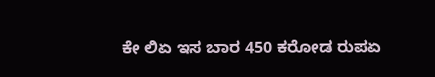ಕೇ ಲಿಏ ಇಸ ಬಾರ 450 ಕರೋಡ ರುಪಏ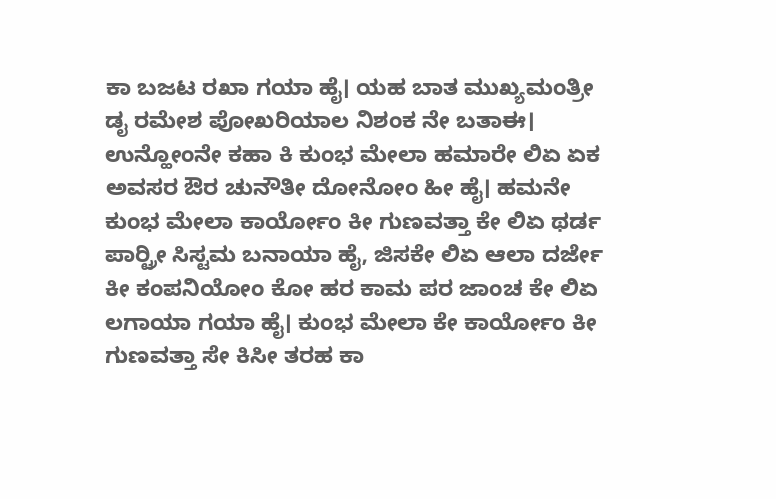ಕಾ ಬಜಟ ರಖಾ ಗಯಾ ಹೈ। ಯಹ ಬಾತ ಮುಖ್ಯಮಂತ್ರೀ ಡೖ ರಮೇಶ ಪೋಖರಿಯಾಲ ನಿಶಂಕ ನೇ ಬತಾಈ। ಉನ್ಹೋಂನೇ ಕಹಾ ಕಿ ಕುಂಭ ಮೇಲಾ ಹಮಾರೇ ಲಿಏ ಏಕ ಅವಸರ ಔರ ಚುನೌತೀ ದೋನೋಂ ಹೀ ಹೈ। ಹಮನೇ ಕುಂಭ ಮೇಲಾ ಕಾರ್ಯೋಂ ಕೀ ಗುಣವತ್ತಾ ಕೇ ಲಿಏ ಥರ್ಡ ಪಾರ್ರ್ಟೀ ಸಿಸ್ಟಮ ಬನಾಯಾ ಹೈ, ಜಿಸಕೇ ಲಿಏ ಆಲಾ ದರ್ಜೇ ಕೀ ಕಂಪನಿಯೋಂ ಕೋ ಹರ ಕಾಮ ಪರ ಜಾಂಚ ಕೇ ಲಿಏ ಲಗಾಯಾ ಗಯಾ ಹೈ। ಕುಂಭ ಮೇಲಾ ಕೇ ಕಾರ್ಯೋಂ ಕೀ ಗುಣವತ್ತಾ ಸೇ ಕಿಸೀ ತರಹ ಕಾ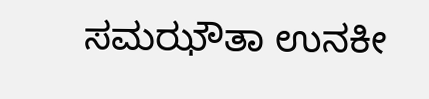ಸಮಝೌತಾ ಉನಕೀ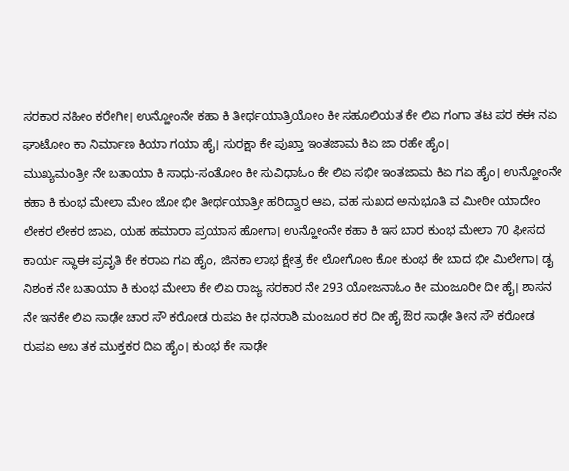ಸರಕಾರ ನಹೀಂ ಕರೇಗೀ। ಉನ್ಹೋಂನೇ ಕಹಾ ಕಿ ತೀರ್ಥಯಾತ್ರಿಯೋಂ ಕೀ ಸಹೂಲಿಯತ ಕೇ ಲಿಏ ಗಂಗಾ ತಟ ಪರ ಕಈ ನಏ ಘಾಟೋಂ ಕಾ ನಿರ್ಮಾಣ ಕಿಯಾ ಗಯಾ ಹೈ। ಸುರಕ್ಷಾ ಕೇ ಪುಖ್ತಾ ಇಂತಜಾಮ ಕಿಏ ಜಾ ರಹೇ ಹೈಂ।
ಮುಖ್ಯಮಂತ್ರೀ ನೇ ಬತಾಯಾ ಕಿ ಸಾಧು-ಸಂತೋಂ ಕೀ ಸುವಿಧಾಓಂ ಕೇ ಲಿಏ ಸಭೀ ಇಂತಜಾಮ ಕಿಏ ಗಏ ಹೈಂ। ಉನ್ಹೋಂನೇ ಕಹಾ ಕಿ ಕುಂಭ ಮೇಲಾ ಮೇಂ ಜೋ ಭೀ ತೀರ್ಥಯಾತ್ರೀ ಹರಿದ್ವಾರ ಆಏ, ವಹ ಸುಖದ ಅನುಭೂತಿ ವ ಮೀಠೀ ಯಾದೇಂ ಲೇಕರ ಲೇಕರ ಜಾಏ, ಯಹ ಹಮಾರಾ ಪ್ರಯಾಸ ಹೋಗಾ। ಉನ್ಹೋಂನೇ ಕಹಾ ಕಿ ಇಸ ಬಾರ ಕುಂಭ ಮೇಲಾ 70 ಫೀಸದ ಕಾರ್ಯ ಸ್ಥಾಈ ಪ್ರವೃತಿ ಕೇ ಕರಾಏ ಗಏ ಹೈಂ, ಜಿನಕಾ ಲಾಭ ಕ್ಷೇತ್ರ ಕೇ ಲೋಗೋಂ ಕೋ ಕುಂಭ ಕೇ ಬಾದ ಭೀ ಮಿಲೇಗಾ। ಡೖ ನಿಶಂಕ ನೇ ಬತಾಯಾ ಕಿ ಕುಂಭ ಮೇಲಾ ಕೇ ಲಿಏ ರಾಜ್ಯ ಸರಕಾರ ನೇ 293 ಯೋಜನಾಓಂ ಕೀ ಮಂಜೂರೀ ದೀ ಹೈ। ಶಾಸನ ನೇ ಇನಕೇ ಲಿಏ ಸಾಢೇ ಚಾರ ಸೌ ಕರೋಡ ರುಪಏ ಕೀ ಧನರಾಶಿ ಮಂಜೂರ ಕರ ದೀ ಹೈ ಔರ ಸಾಢೇ ತೀನ ಸೌ ಕರೋಡ ರುಪಏ ಅಬ ತಕ ಮುಕ್ತಕರ ದಿಏ ಹೈಂ। ಕುಂಭ ಕೇ ಸಾಢೇ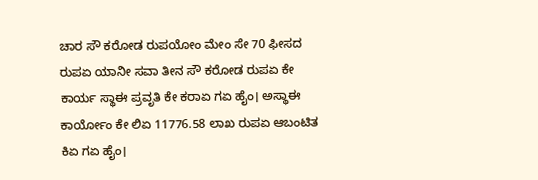ಚಾರ ಸೌ ಕರೋಡ ರುಪಯೋಂ ಮೇಂ ಸೇ 70 ಫೀಸದ ರುಪಏ ಯಾನೀ ಸವಾ ತೀನ ಸೌ ಕರೋಡ ರುಪಏ ಕೇ ಕಾರ್ಯ ಸ್ಥಾಈ ಪ್ರವೃತಿ ಕೇ ಕರಾಏ ಗಏ ಹೈಂ। ಅಸ್ಥಾಈ ಕಾರ್ಯೋಂ ಕೇ ಲಿಏ 11776.58 ಲಾಖ ರುಪಏ ಆಬಂಟಿತ ಕಿಏ ಗಏ ಹೈಂ।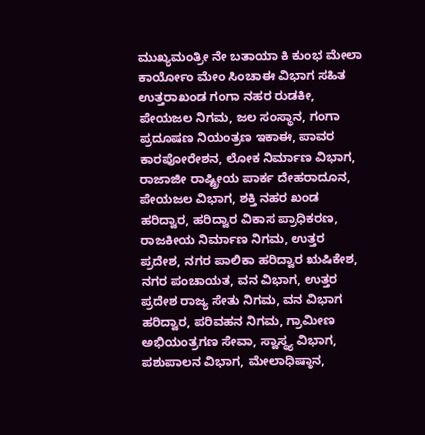ಮುಖ್ಯಮಂತ್ರೀ ನೇ ಬತಾಯಾ ಕಿ ಕುಂಭ ಮೇಲಾ ಕಾರ್ಯೋಂ ಮೇಂ ಸಿಂಚಾಈ ವಿಭಾಗ ಸಹಿತ ಉತ್ತರಾಖಂಡ ಗಂಗಾ ನಹರ ರುಡಕೀ, ಪೇಯಜಲ ನಿಗಮ, ಜಲ ಸಂಸ್ಥಾನ, ಗಂಗಾ ಪ್ರದೂಷಣ ನಿಯಂತ್ರಣ ಇಕಾಈ, ಪಾವರ ಕಾರಪೋರೇಶನ, ಲೋಕ ನಿರ್ಮಾಣ ವಿಭಾಗ, ರಾಜಾಜೀ ರಾಷ್ಟ್ರೀಯ ಪಾರ್ಕ ದೇಹರಾದೂನ, ಪೇಯಜಲ ವಿಭಾಗ, ಶಕ್ತಿ ನಹರ ಖಂಡ ಹರಿದ್ವಾರ, ಹರಿದ್ವಾರ ವಿಕಾಸ ಪ್ರಾಧಿಕರಣ, ರಾಜಕೀಯ ನಿರ್ಮಾಣ ನಿಗಮ, ಉತ್ತರ ಪ್ರದೇಶ, ನಗರ ಪಾಲಿಕಾ ಹರಿದ್ವಾರ ಋಷಿಕೇಶ, ನಗರ ಪಂಚಾಯತ, ವನ ವಿಭಾಗ, ಉತ್ತರ ಪ್ರದೇಶ ರಾಜ್ಯ ಸೇತು ನಿಗಮ, ವನ ವಿಭಾಗ ಹರಿದ್ವಾರ, ಪರಿವಹನ ನಿಗಮ, ಗ್ರಾಮೀಣ ಅಭಿಯಂತ್ರಗಣ ಸೇವಾ, ಸ್ವಾಸ್ಥ್ಯ ವಿಭಾಗ, ಪಶುಪಾಲನ ವಿಭಾಗ, ಮೇಲಾಧಿಷ್ಠಾನ,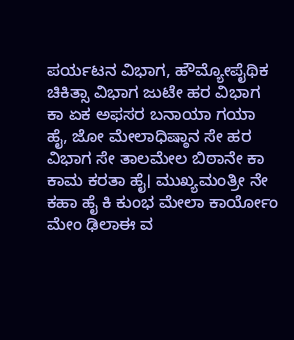ಪರ್ಯಟನ ವಿಭಾಗ, ಹೌಮ್ಯೋಪೈಥಿಕ ಚಿಕಿತ್ಸಾ ವಿಭಾಗ ಜುಟೇ ಹರ ವಿಭಾಗ ಕಾ ಏಕ ಅಫಸರ ಬನಾಯಾ ಗಯಾ ಹೈ, ಜೋ ಮೇಲಾಧಿಷ್ಠಾನ ಸೇ ಹರ ವಿಭಾಗ ಸೇ ತಾಲಮೇಲ ಬಿಠಾನೇ ಕಾ ಕಾಮ ಕರತಾ ಹೈ। ಮುಖ್ಯಮಂತ್ರೀ ನೇ ಕಹಾ ಹೈ ಕಿ ಕುಂಭ ಮೇಲಾ ಕಾರ್ಯೋಂ ಮೇಂ ಢಿಲಾಈ ವ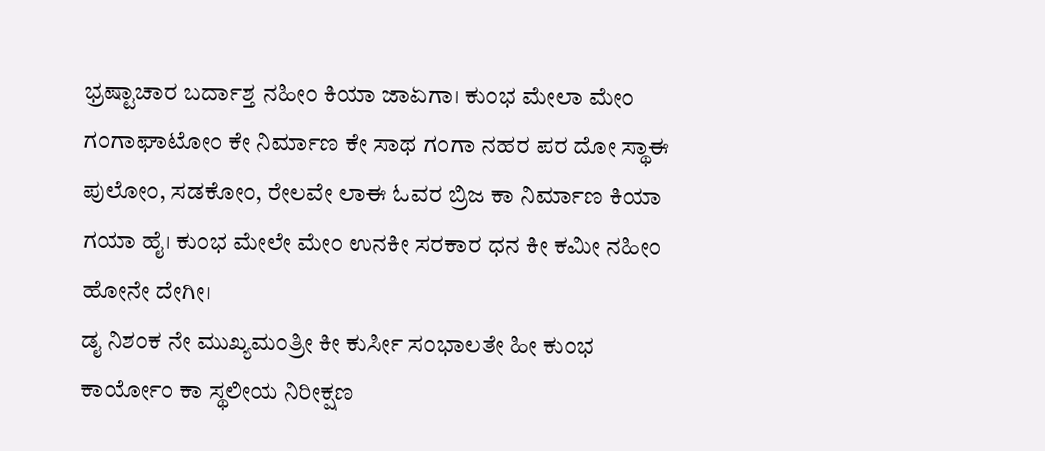ಭ್ರಷ್ಟಾಚಾರ ಬರ್ದಾಶ್ತ ನಹೀಂ ಕಿಯಾ ಜಾಏಗಾ। ಕುಂಭ ಮೇಲಾ ಮೇಂ ಗಂಗಾಘಾಟೋಂ ಕೇ ನಿರ್ಮಾಣ ಕೇ ಸಾಥ ಗಂಗಾ ನಹರ ಪರ ದೋ ಸ್ಥಾಈ ಪುಲೋಂ, ಸಡಕೋಂ, ರೇಲವೇ ಲಾಈ ಓವರ ಬ್ರಿಜ ಕಾ ನಿರ್ಮಾಣ ಕಿಯಾ ಗಯಾ ಹೈ। ಕುಂಭ ಮೇಲೇ ಮೇಂ ಉನಕೀ ಸರಕಾರ ಧನ ಕೀ ಕಮೀ ನಹೀಂ ಹೋನೇ ದೇಗೀ।
ಡೖ ನಿಶಂಕ ನೇ ಮುಖ್ಯಮಂತ್ರೀ ಕೀ ಕುರ್ಸೀ ಸಂಭಾಲತೇ ಹೀ ಕುಂಭ ಕಾರ್ಯೋಂ ಕಾ ಸ್ಥಲೀಯ ನಿರೀಕ್ಷಣ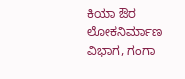ಕಿಯಾ ಔರ ಲೋಕನಿರ್ಮಾಣ ವಿಭಾಗ, ಗಂಗಾ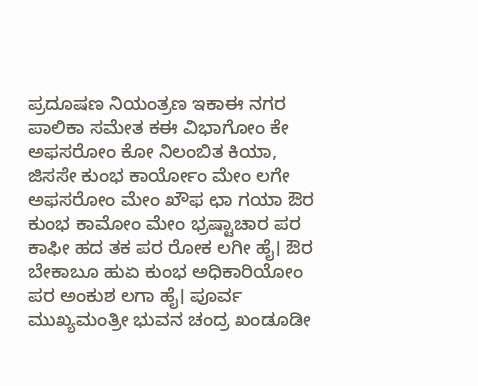ಪ್ರದೂಷಣ ನಿಯಂತ್ರಣ ಇಕಾಈ ನಗರ ಪಾಲಿಕಾ ಸಮೇತ ಕಈ ವಿಭಾಗೋಂ ಕೇ ಅಫಸರೋಂ ಕೋ ನಿಲಂಬಿತ ಕಿಯಾ, ಜಿಸಸೇ ಕುಂಭ ಕಾರ್ಯೋಂ ಮೇಂ ಲಗೇ ಅಫಸರೋಂ ಮೇಂ ಖೌಫ ಛಾ ಗಯಾ ಔರ ಕುಂಭ ಕಾಮೋಂ ಮೇಂ ಭ್ರಷ್ಟಾಚಾರ ಪರ ಕಾಫೀ ಹದ ತಕ ಪರ ರೋಕ ಲಗೀ ಹೈ। ಔರ ಬೇಕಾಬೂ ಹುಏ ಕುಂಭ ಅಧಿಕಾರಿಯೋಂ ಪರ ಅಂಕುಶ ಲಗಾ ಹೈ। ಪೂರ್ವ ಮುಖ್ಯಮಂತ್ರೀ ಭುವನ ಚಂದ್ರ ಖಂಡೂಡೀ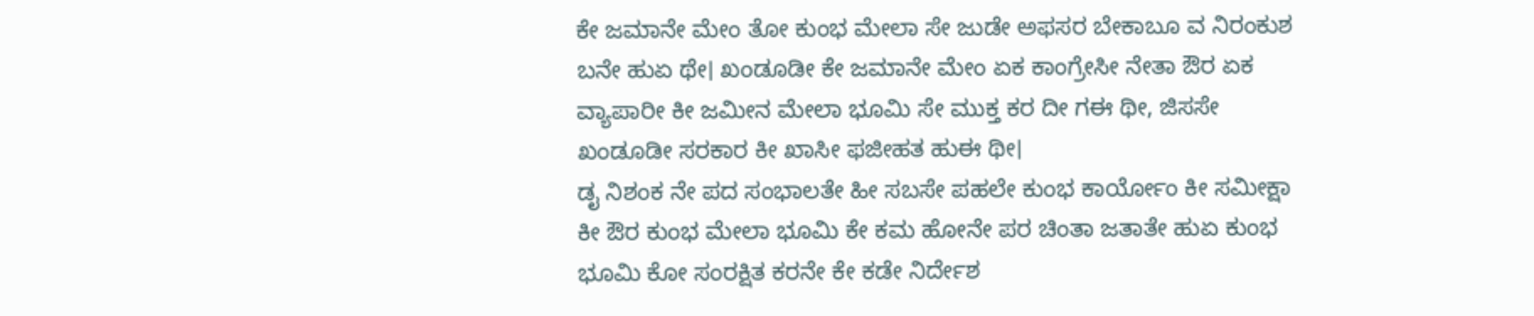ಕೇ ಜಮಾನೇ ಮೇಂ ತೋ ಕುಂಭ ಮೇಲಾ ಸೇ ಜುಡೇ ಅಫಸರ ಬೇಕಾಬೂ ವ ನಿರಂಕುಶ ಬನೇ ಹುಏ ಥೇ। ಖಂಡೂಡೀ ಕೇ ಜಮಾನೇ ಮೇಂ ಏಕ ಕಾಂಗ್ರೇಸೀ ನೇತಾ ಔರ ಏಕ ವ್ಯಾಪಾರೀ ಕೀ ಜಮೀನ ಮೇಲಾ ಭೂಮಿ ಸೇ ಮುಕ್ತ ಕರ ದೀ ಗಈ ಥೀ, ಜಿಸಸೇ ಖಂಡೂಡೀ ಸರಕಾರ ಕೀ ಖಾಸೀ ಫಜೀಹತ ಹುಈ ಥೀ।
ಡೖ ನಿಶಂಕ ನೇ ಪದ ಸಂಭಾಲತೇ ಹೀ ಸಬಸೇ ಪಹಲೇ ಕುಂಭ ಕಾರ್ಯೋಂ ಕೀ ಸಮೀಕ್ಷಾ ಕೀ ಔರ ಕುಂಭ ಮೇಲಾ ಭೂಮಿ ಕೇ ಕಮ ಹೋನೇ ಪರ ಚಿಂತಾ ಜತಾತೇ ಹುಏ ಕುಂಭ ಭೂಮಿ ಕೋ ಸಂರಕ್ಷಿತ ಕರನೇ ಕೇ ಕಡೇ ನಿರ್ದೇಶ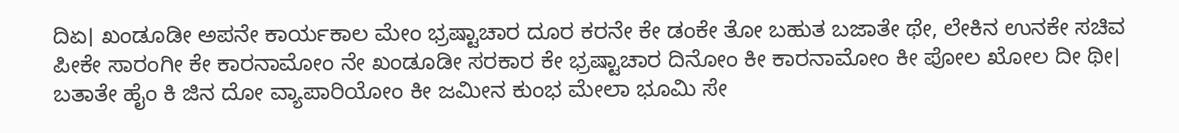ದಿಏ। ಖಂಡೂಡೀ ಅಪನೇ ಕಾರ್ಯಕಾಲ ಮೇಂ ಭ್ರಷ್ಟಾಚಾರ ದೂರ ಕರನೇ ಕೇ ಡಂಕೇ ತೋ ಬಹುತ ಬಜಾತೇ ಥೇ, ಲೇಕಿನ ಉನಕೇ ಸಚಿವ ಪೀಕೇ ಸಾರಂಗೀ ಕೇ ಕಾರನಾಮೋಂ ನೇ ಖಂಡೂಡೀ ಸರಕಾರ ಕೇ ಭ್ರಷ್ಟಾಚಾರ ದಿನೋಂ ಕೀ ಕಾರನಾಮೋಂ ಕೀ ಪೋಲ ಖೋಲ ದೀ ಥೀ। ಬತಾತೇ ಹೈಂ ಕಿ ಜಿನ ದೋ ವ್ಯಾಪಾರಿಯೋಂ ಕೀ ಜಮೀನ ಕುಂಭ ಮೇಲಾ ಭೂಮಿ ಸೇ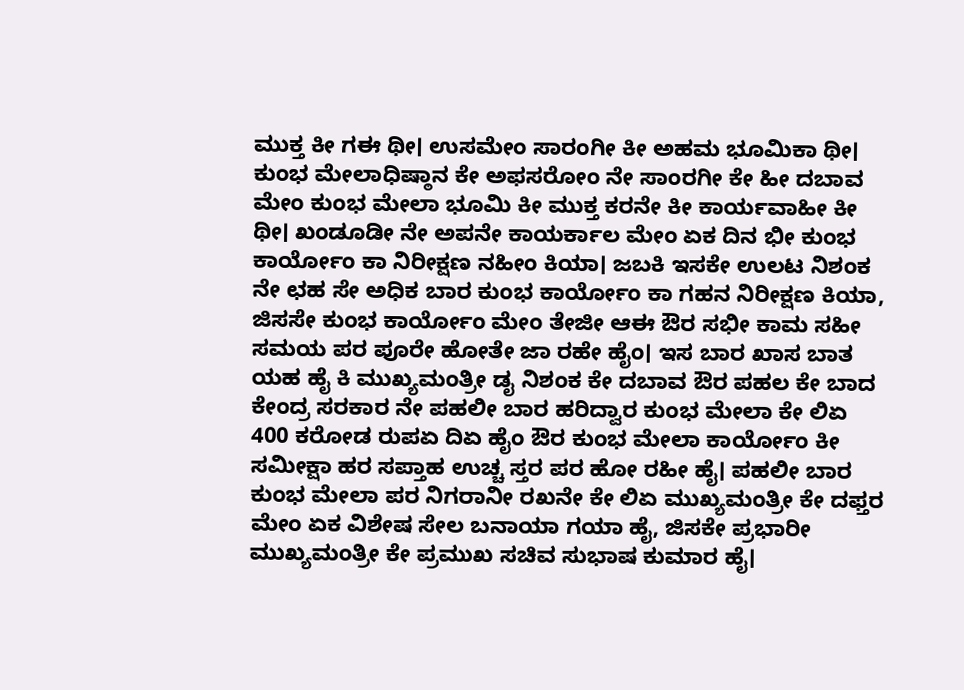ಮುಕ್ತ ಕೀ ಗಈ ಥೀ। ಉಸಮೇಂ ಸಾರಂಗೀ ಕೀ ಅಹಮ ಭೂಮಿಕಾ ಥೀ। ಕುಂಭ ಮೇಲಾಧಿಷ್ಠಾನ ಕೇ ಅಫಸರೋಂ ನೇ ಸಾಂರಗೀ ಕೇ ಹೀ ದಬಾವ ಮೇಂ ಕುಂಭ ಮೇಲಾ ಭೂಮಿ ಕೀ ಮುಕ್ತ ಕರನೇ ಕೀ ಕಾರ್ಯವಾಹೀ ಕೀ ಥೀ। ಖಂಡೂಡೀ ನೇ ಅಪನೇ ಕಾಯರ್ಕಾಲ ಮೇಂ ಏಕ ದಿನ ಭೀ ಕುಂಭ ಕಾರ್ಯೋಂ ಕಾ ನಿರೀಕ್ಷಣ ನಹೀಂ ಕಿಯಾ। ಜಬಕಿ ಇಸಕೇ ಉಲಟ ನಿಶಂಕ ನೇ ಛಹ ಸೇ ಅಧಿಕ ಬಾರ ಕುಂಭ ಕಾರ್ಯೋಂ ಕಾ ಗಹನ ನಿರೀಕ್ಷಣ ಕಿಯಾ, ಜಿಸಸೇ ಕುಂಭ ಕಾರ್ಯೋಂ ಮೇಂ ತೇಜೀ ಆಈ ಔರ ಸಭೀ ಕಾಮ ಸಹೀ ಸಮಯ ಪರ ಪೂರೇ ಹೋತೇ ಜಾ ರಹೇ ಹೈಂ। ಇಸ ಬಾರ ಖಾಸ ಬಾತ ಯಹ ಹೈ ಕಿ ಮುಖ್ಯಮಂತ್ರೀ ಡೖ ನಿಶಂಕ ಕೇ ದಬಾವ ಔರ ಪಹಲ ಕೇ ಬಾದ ಕೇಂದ್ರ ಸರಕಾರ ನೇ ಪಹಲೀ ಬಾರ ಹರಿದ್ವಾರ ಕುಂಭ ಮೇಲಾ ಕೇ ಲಿಏ 400 ಕರೋಡ ರುಪಏ ದಿಏ ಹೈಂ ಔರ ಕುಂಭ ಮೇಲಾ ಕಾರ್ಯೋಂ ಕೀ ಸಮೀಕ್ಷಾ ಹರ ಸಪ್ತಾಹ ಉಚ್ಚ ಸ್ತರ ಪರ ಹೋ ರಹೀ ಹೈ। ಪಹಲೀ ಬಾರ ಕುಂಭ ಮೇಲಾ ಪರ ನಿಗರಾನೀ ರಖನೇ ಕೇ ಲಿಏ ಮುಖ್ಯಮಂತ್ರೀ ಕೇ ದಫ್ತರ ಮೇಂ ಏಕ ವಿಶೇಷ ಸೇಲ ಬನಾಯಾ ಗಯಾ ಹೈ, ಜಿಸಕೇ ಪ್ರಭಾರೀ ಮುಖ್ಯಮಂತ್ರೀ ಕೇ ಪ್ರಮುಖ ಸಚಿವ ಸುಭಾಷ ಕುಮಾರ ಹೈ।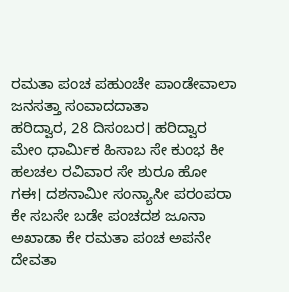ರಮತಾ ಪಂಚ ಪಹುಂಚೇ ಪಾಂಡೇವಾಲಾ
ಜನಸತ್ತಾ ಸಂವಾದದಾತಾ
ಹರಿದ್ವಾರ, 28 ದಿಸಂಬರ। ಹರಿದ್ವಾರ ಮೇಂ ಧಾರ್ಮಿಕ ಹಿಸಾಬ ಸೇ ಕುಂಭ ಕೀ ಹಲಚಲ ರವಿವಾರ ಸೇ ಶುರೂ ಹೋ ಗಈ। ದಶನಾಮೀ ಸಂನ್ಯಾಸೀ ಪರಂಪರಾ ಕೇ ಸಬಸೇ ಬಡೇ ಪಂಚದಶ ಜೂನಾ ಅಖಾಡಾ ಕೇ ರಮತಾ ಪಂಚ ಅಪನೇ ದೇವತಾ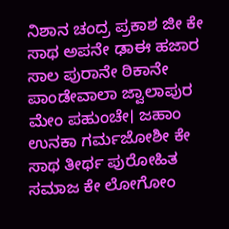ನಿಶಾನ ಚಂದ್ರ ಪ್ರಕಾಶ ಜೀ ಕೇ ಸಾಥ ಅಪನೇ ಢಾಈ ಹಜಾರ ಸಾಲ ಪುರಾನೇ ಠಿಕಾನೇ ಪಾಂಡೇವಾಲಾ ಜ್ವಾಲಾಪುರ ಮೇಂ ಪಹುಂಚೇ। ಜಹಾಂ ಉನಕಾ ಗರ್ಮಜೋಶೀ ಕೇ ಸಾಥ ತೀರ್ಥ ಪುರೋಹಿತ ಸಮಾಜ ಕೇ ಲೋಗೋಂ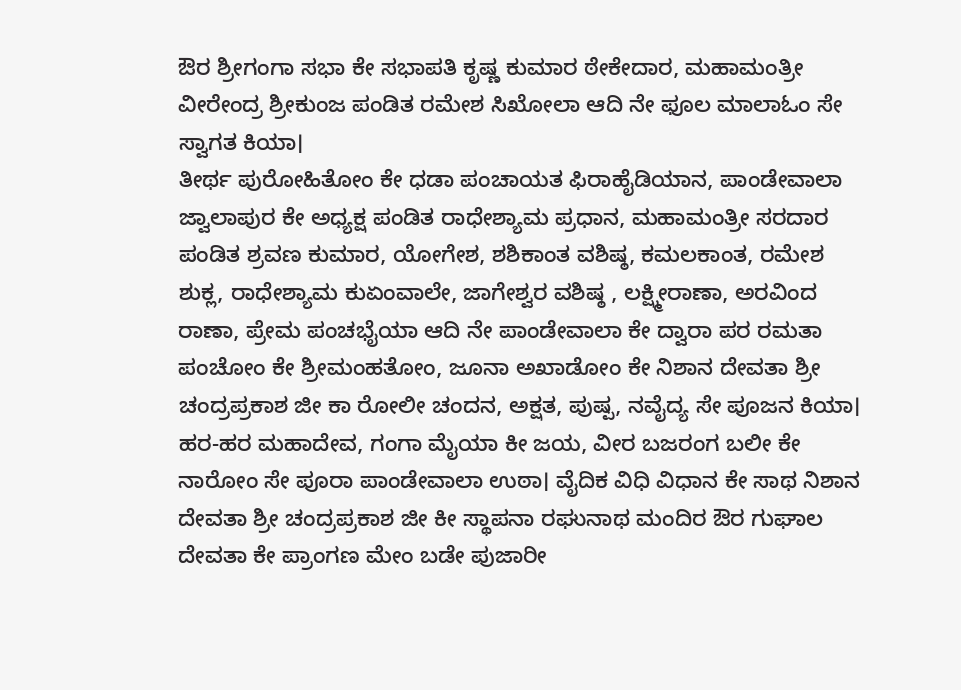ಔರ ಶ್ರೀಗಂಗಾ ಸಭಾ ಕೇ ಸಭಾಪತಿ ಕೃಷ್ಣ ಕುಮಾರ ಠೇಕೇದಾರ, ಮಹಾಮಂತ್ರೀ ವೀರೇಂದ್ರ ಶ್ರೀಕುಂಜ ಪಂಡಿತ ರಮೇಶ ಸಿಖೋಲಾ ಆದಿ ನೇ ಫೂಲ ಮಾಲಾಓಂ ಸೇ ಸ್ವಾಗತ ಕಿಯಾ।
ತೀರ್ಥ ಪುರೋಹಿತೋಂ ಕೇ ಧಡಾ ಪಂಚಾಯತ ಫಿರಾಹೈಡಿಯಾನ, ಪಾಂಡೇವಾಲಾ ಜ್ವಾಲಾಪುರ ಕೇ ಅಧ್ಯಕ್ಷ ಪಂಡಿತ ರಾಧೇಶ್ಯಾಮ ಪ್ರಧಾನ, ಮಹಾಮಂತ್ರೀ ಸರದಾರ ಪಂಡಿತ ಶ್ರವಣ ಕುಮಾರ, ಯೋಗೇಶ, ಶಶಿಕಾಂತ ವಶಿಷ್ಠ, ಕಮಲಕಾಂತ, ರಮೇಶ ಶುಕ್ಲ, ರಾಧೇಶ್ಯಾಮ ಕುಏಂವಾಲೇ, ಜಾಗೇಶ್ವರ ವಶಿಷ್ಠ , ಲಕ್ಷ್ಮೀರಾಣಾ, ಅರವಿಂದ ರಾಣಾ, ಪ್ರೇಮ ಪಂಚಭೈಯಾ ಆದಿ ನೇ ಪಾಂಡೇವಾಲಾ ಕೇ ದ್ವಾರಾ ಪರ ರಮತಾ ಪಂಚೋಂ ಕೇ ಶ್ರೀಮಂಹತೋಂ, ಜೂನಾ ಅಖಾಡೋಂ ಕೇ ನಿಶಾನ ದೇವತಾ ಶ್ರೀ ಚಂದ್ರಪ್ರಕಾಶ ಜೀ ಕಾ ರೋಲೀ ಚಂದನ, ಅಕ್ಷತ, ಪುಷ್ಪ, ನವೈದ್ಯ ಸೇ ಪೂಜನ ಕಿಯಾ। ಹರ-ಹರ ಮಹಾದೇವ, ಗಂಗಾ ಮೈಯಾ ಕೀ ಜಯ, ವೀರ ಬಜರಂಗ ಬಲೀ ಕೇ ನಾರೋಂ ಸೇ ಪೂರಾ ಪಾಂಡೇವಾಲಾ ಉಠಾ। ವೈದಿಕ ವಿಧಿ ವಿಧಾನ ಕೇ ಸಾಥ ನಿಶಾನ ದೇವತಾ ಶ್ರೀ ಚಂದ್ರಪ್ರಕಾಶ ಜೀ ಕೀ ಸ್ಥಾಪನಾ ರಘುನಾಥ ಮಂದಿರ ಔರ ಗುಘಾಲ ದೇವತಾ ಕೇ ಪ್ರಾಂಗಣ ಮೇಂ ಬಡೇ ಪುಜಾರೀ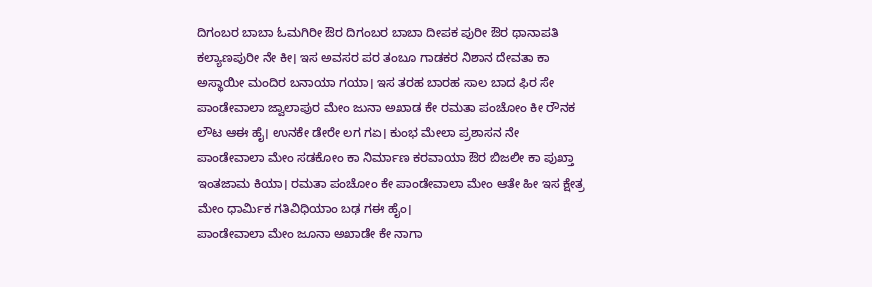ದಿಗಂಬರ ಬಾಬಾ ಓಮಗಿರೀ ಔರ ದಿಗಂಬರ ಬಾಬಾ ದೀಪಕ ಪುರೀ ಔರ ಥಾನಾಪತಿ ಕಲ್ಯಾಣಪುರೀ ನೇ ಕೀ। ಇಸ ಅವಸರ ಪರ ತಂಬೂ ಗಾಡಕರ ನಿಶಾನ ದೇವತಾ ಕಾ ಅಸ್ಥಾಯೀ ಮಂದಿರ ಬನಾಯಾ ಗಯಾ। ಇಸ ತರಹ ಬಾರಹ ಸಾಲ ಬಾದ ಫಿರ ಸೇ ಪಾಂಡೇವಾಲಾ ಜ್ವಾಲಾಪುರ ಮೇಂ ಜುನಾ ಅಖಾಡ ಕೇ ರಮತಾ ಪಂಚೋಂ ಕೀ ರೌನಕ ಲೌಟ ಆಈ ಹೈ। ಉನಕೇ ಡೇರೇ ಲಗ ಗಏ। ಕುಂಭ ಮೇಲಾ ಪ್ರಶಾಸನ ನೇ ಪಾಂಡೇವಾಲಾ ಮೇಂ ಸಡಕೋಂ ಕಾ ನಿರ್ಮಾಣ ಕರವಾಯಾ ಔರ ಬಿಜಲೀ ಕಾ ಪುಖ್ತಾ ಇಂತಜಾಮ ಕಿಯಾ। ರಮತಾ ಪಂಚೋಂ ಕೇ ಪಾಂಡೇವಾಲಾ ಮೇಂ ಆತೇ ಹೀ ಇಸ ಕ್ಷೇತ್ರ ಮೇಂ ಧಾರ್ಮಿಕ ಗತಿವಿಧಿಯಾಂ ಬಢ ಗಈ ಹೈಂ।
ಪಾಂಡೇವಾಲಾ ಮೇಂ ಜೂನಾ ಅಖಾಡೇ ಕೇ ನಾಗಾ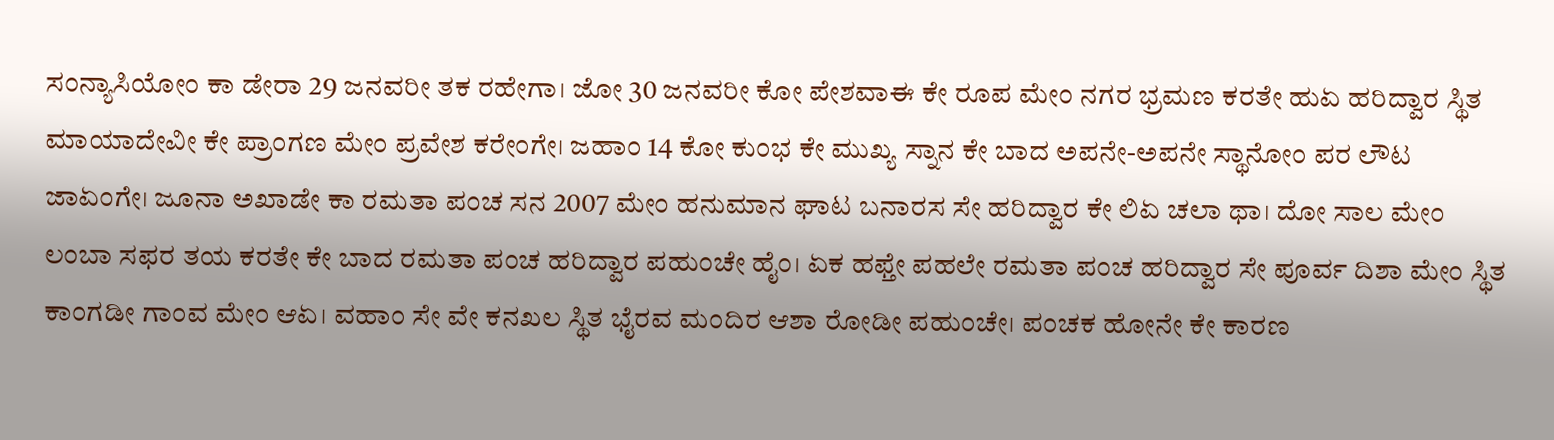ಸಂನ್ಯಾಸಿಯೋಂ ಕಾ ಡೇರಾ 29 ಜನವರೀ ತಕ ರಹೇಗಾ। ಜೋ 30 ಜನವರೀ ಕೋ ಪೇಶವಾಈ ಕೇ ರೂಪ ಮೇಂ ನಗರ ಭ್ರಮಣ ಕರತೇ ಹುಏ ಹರಿದ್ವಾರ ಸ್ಥಿತ ಮಾಯಾದೇವೀ ಕೇ ಪ್ರಾಂಗಣ ಮೇಂ ಪ್ರವೇಶ ಕರೇಂಗೇ। ಜಹಾಂ 14 ಕೋ ಕುಂಭ ಕೇ ಮುಖ್ಯ ಸ್ನಾನ ಕೇ ಬಾದ ಅಪನೇ-ಅಪನೇ ಸ್ಥಾನೋಂ ಪರ ಲೌಟ ಜಾಏಂಗೇ। ಜೂನಾ ಅಖಾಡೇ ಕಾ ರಮತಾ ಪಂಚ ಸನ 2007 ಮೇಂ ಹನುಮಾನ ಘಾಟ ಬನಾರಸ ಸೇ ಹರಿದ್ವಾರ ಕೇ ಲಿಏ ಚಲಾ ಥಾ। ದೋ ಸಾಲ ಮೇಂ ಲಂಬಾ ಸಫರ ತಯ ಕರತೇ ಕೇ ಬಾದ ರಮತಾ ಪಂಚ ಹರಿದ್ವಾರ ಪಹುಂಚೇ ಹೈಂ। ಏಕ ಹಫ್ತೇ ಪಹಲೇ ರಮತಾ ಪಂಚ ಹರಿದ್ವಾರ ಸೇ ಪೂರ್ವ ದಿಶಾ ಮೇಂ ಸ್ಥಿತ ಕಾಂಗಡೀ ಗಾಂವ ಮೇಂ ಆಏ। ವಹಾಂ ಸೇ ವೇ ಕನಖಲ ಸ್ಥಿತ ಭೈರವ ಮಂದಿರ ಆಶಾ ರೋಡೀ ಪಹುಂಚೇ। ಪಂಚಕ ಹೋನೇ ಕೇ ಕಾರಣ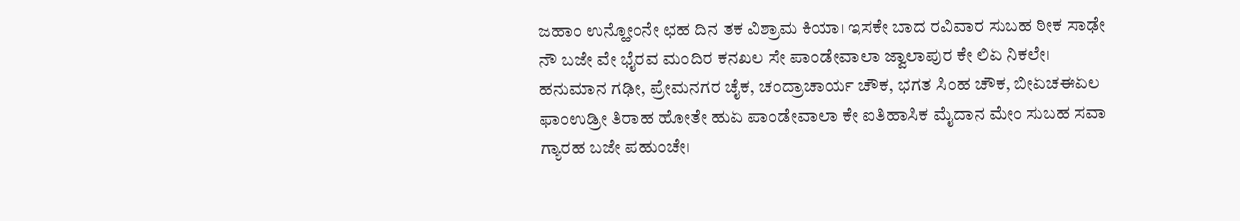ಜಹಾಂ ಉನ್ಹೋಂನೇ ಛಹ ದಿನ ತಕ ವಿಶ್ರಾಮ ಕಿಯಾ। ಇಸಕೇ ಬಾದ ರವಿವಾರ ಸುಬಹ ಠೀಕ ಸಾಢೇ ನೌ ಬಜೇ ವೇ ಭೈರವ ಮಂದಿರ ಕನಖಲ ಸೇ ಪಾಂಡೇವಾಲಾ ಜ್ವಾಲಾಪುರ ಕೇ ಲಿಏ ನಿಕಲೇ। ಹನುಮಾನ ಗಢೀ, ಪ್ರೇಮನಗರ ಚೈಕ, ಚಂದ್ರಾಚಾರ್ಯ ಚೌಕ, ಭಗತ ಸಿಂಹ ಚೌಕ, ಬೀಏಚಈಏಲ ಫಾಂಉಡ್ರೀ ತಿರಾಹ ಹೋತೇ ಹುಏ ಪಾಂಡೇವಾಲಾ ಕೇ ಐತಿಹಾಸಿಕ ಮೈದಾನ ಮೇಂ ಸುಬಹ ಸವಾ ಗ್ಯಾರಹ ಬಜೇ ಪಹುಂಚೇ।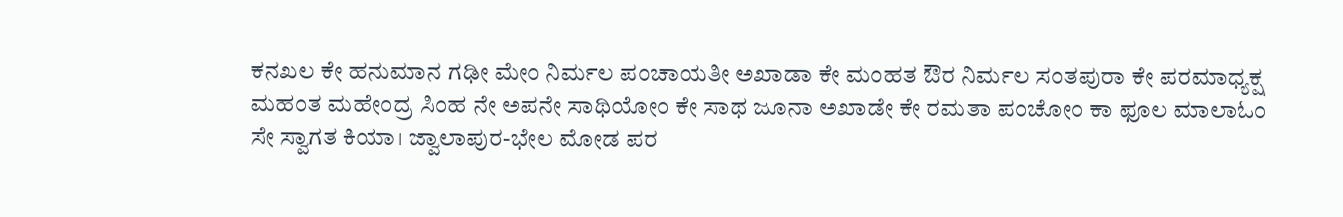ಕನಖಲ ಕೇ ಹನುಮಾನ ಗಢೀ ಮೇಂ ನಿರ್ಮಲ ಪಂಚಾಯತೀ ಅಖಾಡಾ ಕೇ ಮಂಹತ ಔರ ನಿರ್ಮಲ ಸಂತಪುರಾ ಕೇ ಪರಮಾಧ್ಯಕ್ಷ ಮಹಂತ ಮಹೇಂದ್ರ ಸಿಂಹ ನೇ ಅಪನೇ ಸಾಥಿಯೋಂ ಕೇ ಸಾಥ ಜೂನಾ ಅಖಾಡೇ ಕೇ ರಮತಾ ಪಂಚೋಂ ಕಾ ಫೂಲ ಮಾಲಾಓಂ ಸೇ ಸ್ವಾಗತ ಕಿಯಾ। ಜ್ವಾಲಾಪುರ-ಭೇಲ ಮೋಡ ಪರ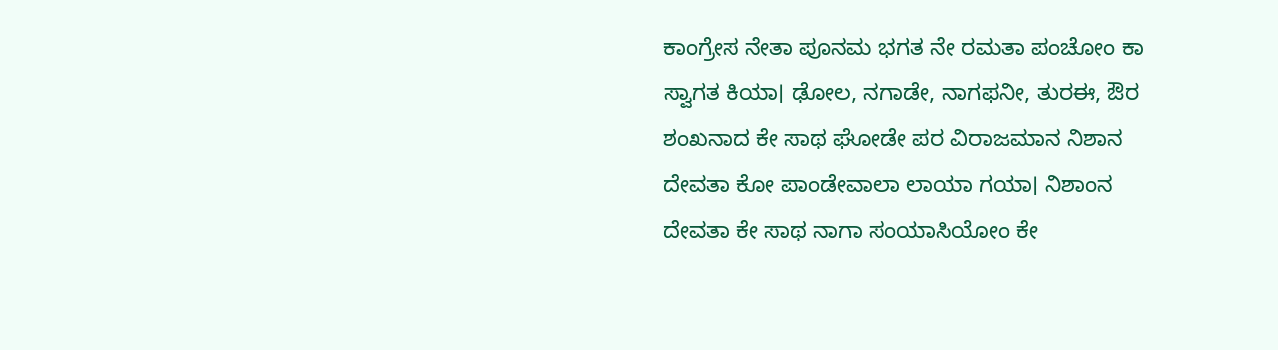ಕಾಂಗ್ರೇಸ ನೇತಾ ಪೂನಮ ಭಗತ ನೇ ರಮತಾ ಪಂಚೋಂ ಕಾ ಸ್ವಾಗತ ಕಿಯಾ। ಢೋಲ, ನಗಾಡೇ, ನಾಗಫನೀ, ತುರಈ, ಔರ ಶಂಖನಾದ ಕೇ ಸಾಥ ಘೋಡೇ ಪರ ವಿರಾಜಮಾನ ನಿಶಾನ ದೇವತಾ ಕೋ ಪಾಂಡೇವಾಲಾ ಲಾಯಾ ಗಯಾ। ನಿಶಾಂನ ದೇವತಾ ಕೇ ಸಾಥ ನಾಗಾ ಸಂಯಾಸಿಯೋಂ ಕೇ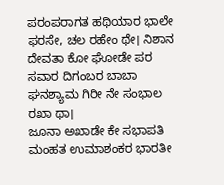ಪರಂಪರಾಗತ ಹಥಿಯಾರ ಭಾಲೇ ಫರಸೇ, ಚಲ ರಹೇಂ ಥೇ। ನಿಶಾನ ದೇವತಾ ಕೋ ಘೋಡೇ ಪರ ಸವಾರ ದಿಗಂಬರ ಬಾಬಾ ಘನಶ್ಯಾಮ ಗಿರೀ ನೇ ಸಂಭಾಲ ರಖಾ ಥಾ।
ಜೂನಾ ಅಖಾಡೇ ಕೇ ಸಭಾಪತಿ ಮಂಹತ ಉಮಾಶಂಕರ ಭಾರತೀ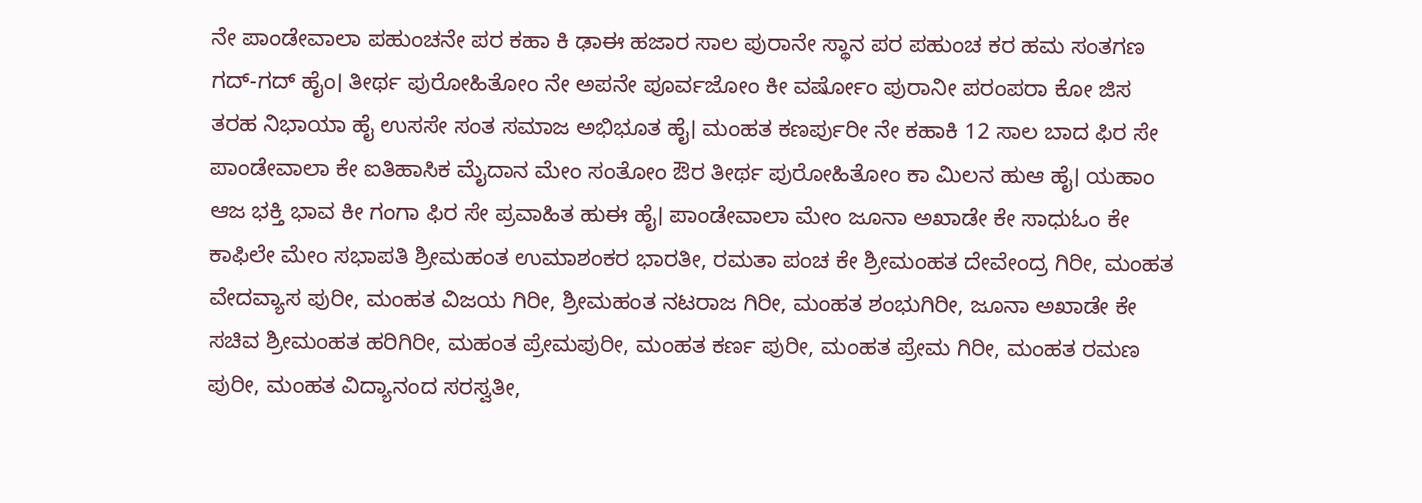ನೇ ಪಾಂಡೇವಾಲಾ ಪಹುಂಚನೇ ಪರ ಕಹಾ ಕಿ ಢಾಈ ಹಜಾರ ಸಾಲ ಪುರಾನೇ ಸ್ಥಾನ ಪರ ಪಹುಂಚ ಕರ ಹಮ ಸಂತಗಣ ಗದ್-ಗದ್ ಹೈಂ। ತೀರ್ಥ ಪುರೋಹಿತೋಂ ನೇ ಅಪನೇ ಪೂರ್ವಜೋಂ ಕೀ ವರ್ಷೋಂ ಪುರಾನೀ ಪರಂಪರಾ ಕೋ ಜಿಸ ತರಹ ನಿಭಾಯಾ ಹೈ ಉಸಸೇ ಸಂತ ಸಮಾಜ ಅಭಿಭೂತ ಹೈ। ಮಂಹತ ಕಣರ್ಪುರೀ ನೇ ಕಹಾಕಿ 12 ಸಾಲ ಬಾದ ಫಿರ ಸೇ ಪಾಂಡೇವಾಲಾ ಕೇ ಐತಿಹಾಸಿಕ ಮೈದಾನ ಮೇಂ ಸಂತೋಂ ಔರ ತೀರ್ಥ ಪುರೋಹಿತೋಂ ಕಾ ಮಿಲನ ಹುಆ ಹೈ। ಯಹಾಂ ಆಜ ಭಕ್ತಿ ಭಾವ ಕೀ ಗಂಗಾ ಫಿರ ಸೇ ಪ್ರವಾಹಿತ ಹುಈ ಹೈ। ಪಾಂಡೇವಾಲಾ ಮೇಂ ಜೂನಾ ಅಖಾಡೇ ಕೇ ಸಾಧುಓಂ ಕೇ ಕಾಫಿಲೇ ಮೇಂ ಸಭಾಪತಿ ಶ್ರೀಮಹಂತ ಉಮಾಶಂಕರ ಭಾರತೀ, ರಮತಾ ಪಂಚ ಕೇ ಶ್ರೀಮಂಹತ ದೇವೇಂದ್ರ ಗಿರೀ, ಮಂಹತ ವೇದವ್ಯಾಸ ಪುರೀ, ಮಂಹತ ವಿಜಯ ಗಿರೀ, ಶ್ರೀಮಹಂತ ನಟರಾಜ ಗಿರೀ, ಮಂಹತ ಶಂಭುಗಿರೀ, ಜೂನಾ ಅಖಾಡೇ ಕೇ ಸಚಿವ ಶ್ರೀಮಂಹತ ಹರಿಗಿರೀ, ಮಹಂತ ಪ್ರೇಮಪುರೀ, ಮಂಹತ ಕರ್ಣ ಪುರೀ, ಮಂಹತ ಪ್ರೇಮ ಗಿರೀ, ಮಂಹತ ರಮಣ ಪುರೀ, ಮಂಹತ ವಿದ್ಯಾನಂದ ಸರಸ್ವತೀ,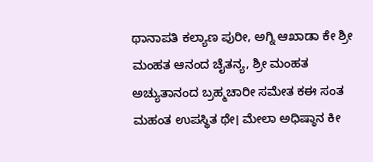ಥಾನಾಪತಿ ಕಲ್ಯಾಣ ಪುರೀ, ಅಗ್ನಿ ಆಖಾಡಾ ಕೇ ಶ್ರೀ ಮಂಹತ ಆನಂದ ಚೈತನ್ಯ, ಶ್ರೀ ಮಂಹತ ಅಚ್ಯುತಾನಂದ ಬ್ರಹ್ಮಚಾರೀ ಸಮೇತ ಕಈ ಸಂತ ಮಹಂತ ಉಪಸ್ಥಿತ ಥೇ। ಮೇಲಾ ಅಧಿಷ್ಠಾನ ಕೀ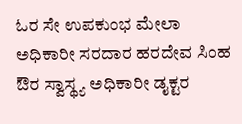ಓರ ಸೇ ಉಪಕುಂಭ ಮೇಲಾ ಅಧಿಕಾರೀ ಸರದಾರ ಹರದೇವ ಸಿಂಹ ಔರ ಸ್ವಾಸ್ಥ್ಯ ಅಧಿಕಾರೀ ಡೖಕ್ಟರ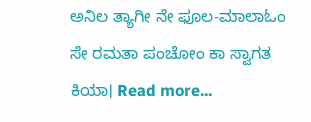ಅನಿಲ ತ್ಯಾಗೀ ನೇ ಫೂಲ-ಮಾಲಾಓಂ ಸೇ ರಮತಾ ಪಂಚೋಂ ಕಾ ಸ್ವಾಗತ ಕಿಯಾ। Read more...